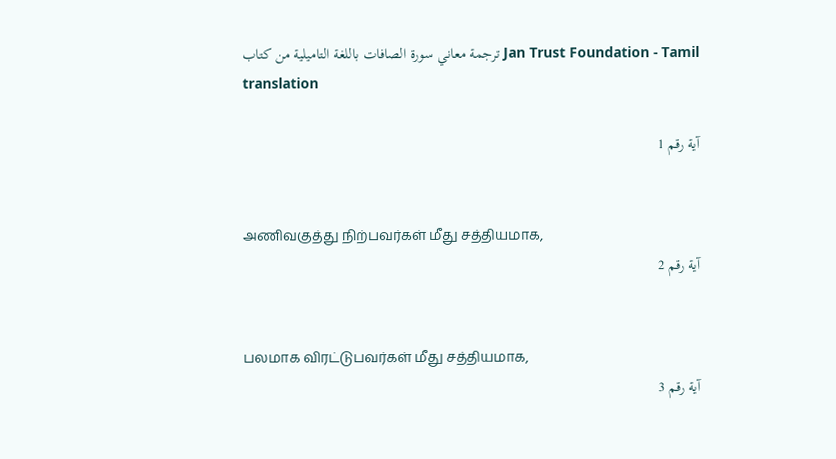ترجمة معاني سورة الصافات باللغة التاميلية من كتاب Jan Trust Foundation - Tamil translation

آية رقم 1


அணிவகுத்து நிற்பவர்கள் மீது சத்தியமாக,
آية رقم 2


பலமாக விரட்டுபவர்கள் மீது சத்தியமாக,
آية رقم 3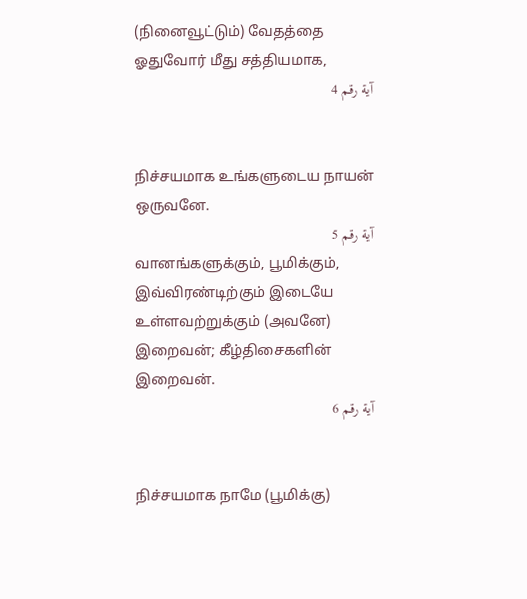(நினைவூட்டும்) வேதத்தை ஓதுவோர் மீது சத்தியமாக,
آية رقم 4


நிச்சயமாக உங்களுடைய நாயன் ஒருவனே.
آية رقم 5
வானங்களுக்கும், பூமிக்கும், இவ்விரண்டிற்கும் இடையே உள்ளவற்றுக்கும் (அவனே) இறைவன்; கீழ்திசைகளின் இறைவன்.
آية رقم 6


நிச்சயமாக நாமே (பூமிக்கு)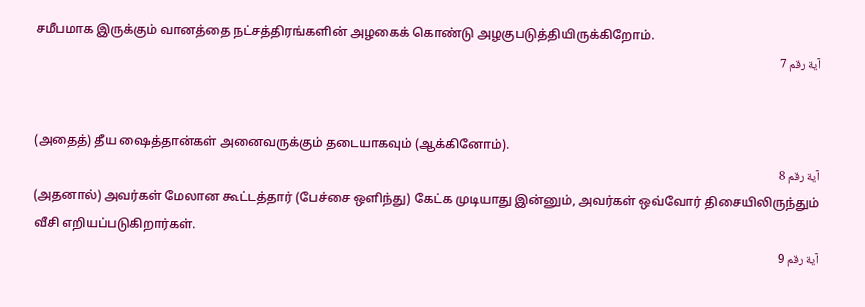சமீபமாக இருக்கும் வானத்தை நட்சத்திரங்களின் அழகைக் கொண்டு அழகுபடுத்தியிருக்கிறோம்.
آية رقم 7


(அதைத்) தீய ஷைத்தான்கள் அனைவருக்கும் தடையாகவும் (ஆக்கினோம்).
آية رقم 8
(அதனால்) அவர்கள் மேலான கூட்டத்தார் (பேச்சை ஒளிந்து) கேட்க முடியாது இன்னும், அவர்கள் ஒவ்வோர் திசையிலிருந்தும் வீசி எறியப்படுகிறார்கள்.
آية رقم 9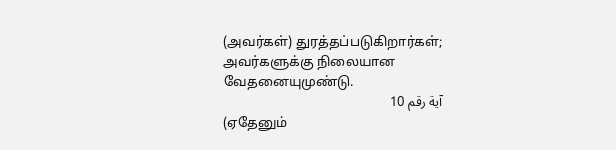(அவர்கள்) துரத்தப்படுகிறார்கள்; அவர்களுக்கு நிலையான வேதனையுமுண்டு.
آية رقم 10
(ஏதேனும்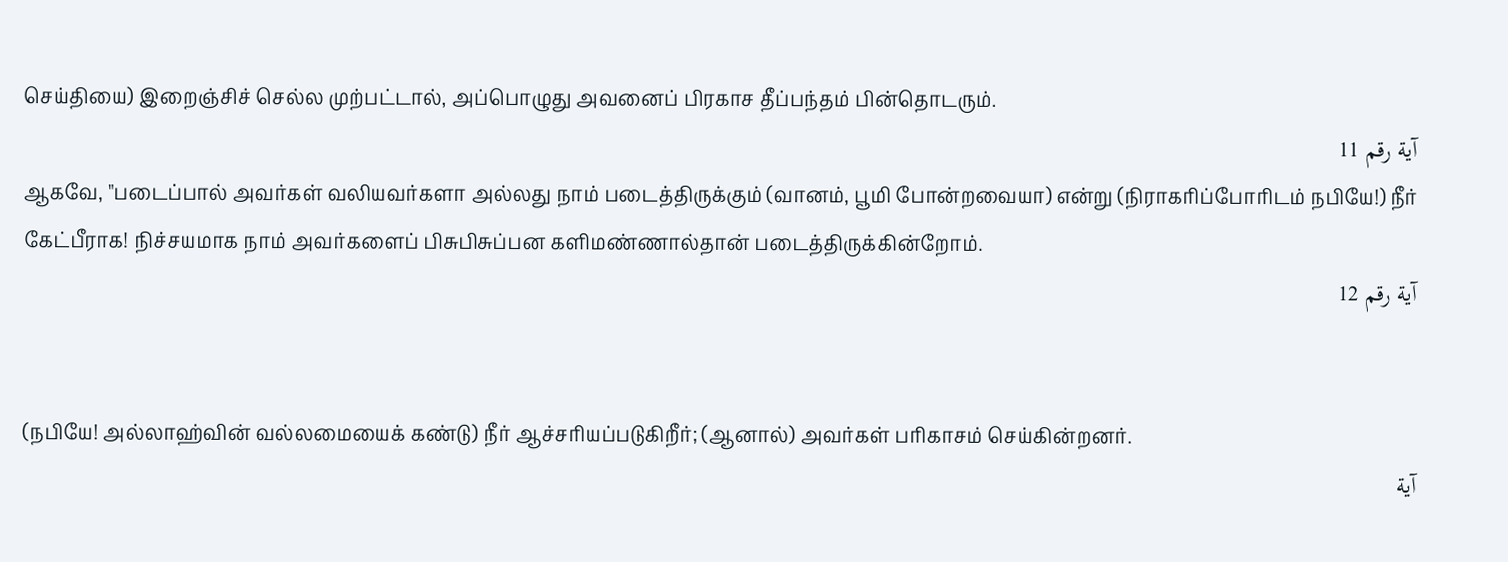செய்தியை) இறைஞ்சிச் செல்ல முற்பட்டால், அப்பொழுது அவனைப் பிரகாச தீப்பந்தம் பின்தொடரும்.
آية رقم 11
ஆகவே, "படைப்பால் அவர்கள் வலியவர்களா அல்லது நாம் படைத்திருக்கும் (வானம், பூமி போன்றவையா) என்று (நிராகரிப்போரிடம் நபியே!) நீர் கேட்பீராக! நிச்சயமாக நாம் அவர்களைப் பிசுபிசுப்பன களிமண்ணால்தான் படைத்திருக்கின்றோம்.
آية رقم 12


(நபியே! அல்லாஹ்வின் வல்லமையைக் கண்டு) நீர் ஆச்சரியப்படுகிறீர்; (ஆனால்) அவர்கள் பரிகாசம் செய்கின்றனர்.
آية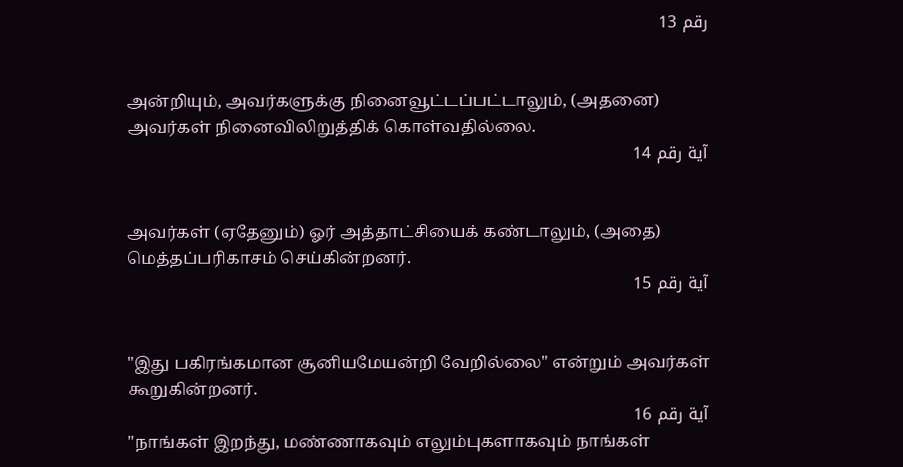رقم 13


அன்றியும், அவர்களுக்கு நினைவூட்டப்பட்டாலும், (அதனை) அவர்கள் நினைவிலிறுத்திக் கொள்வதில்லை.
آية رقم 14


அவர்கள் (ஏதேனும்) ஓர் அத்தாட்சியைக் கண்டாலும், (அதை) மெத்தப்பரிகாசம் செய்கின்றனர்.
آية رقم 15


"இது பகிரங்கமான சூனியமேயன்றி வேறில்லை" என்றும் அவர்கள் கூறுகின்றனர்.
آية رقم 16
"நாங்கள் இறந்து, மண்ணாகவும் எலும்புகளாகவும் நாங்கள்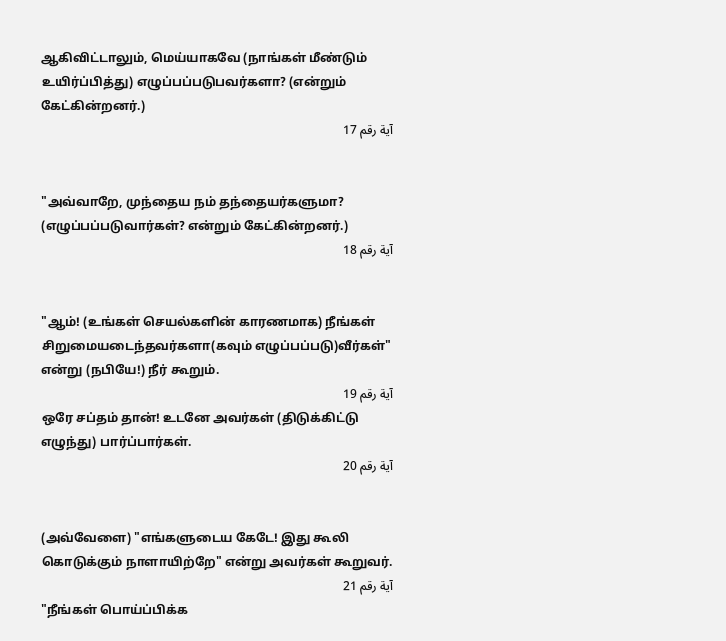ஆகிவிட்டாலும், மெய்யாகவே (நாங்கள் மீண்டும் உயிர்ப்பித்து) எழுப்பப்படுபவர்களா? (என்றும் கேட்கின்றனர்.)
آية رقم 17


"அவ்வாறே, முந்தைய நம் தந்தையர்களுமா? (எழுப்பப்படுவார்கள்? என்றும் கேட்கின்றனர்.)
آية رقم 18


"ஆம்! (உங்கள் செயல்களின் காரணமாக) நீங்கள் சிறுமையடைந்தவர்களா(கவும் எழுப்பப்படு)வீர்கள்" என்று (நபியே!) நீர் கூறும்.
آية رقم 19
ஒரே சப்தம் தான்! உடனே அவர்கள் (திடுக்கிட்டு எழுந்து) பார்ப்பார்கள்.
آية رقم 20


(அவ்வேளை) "எங்களுடைய கேடே! இது கூலி கொடுக்கும் நாளாயிற்றே" என்று அவர்கள் கூறுவர்.
آية رقم 21
"நீங்கள் பொய்ப்பிக்க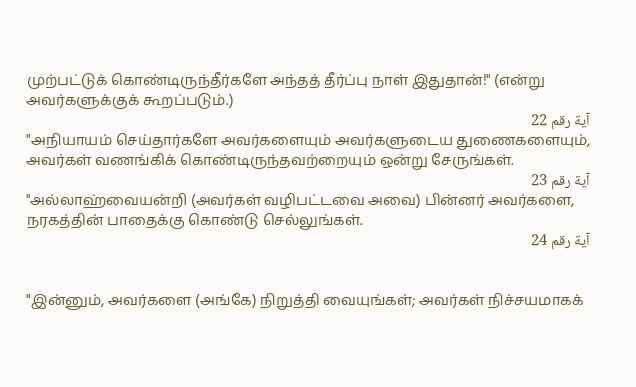முற்பட்டுக் கொண்டிருந்தீர்களே அந்தத் தீர்ப்பு நாள் இதுதான்!" (என்று அவர்களுக்குக் கூறப்படும்.)
آية رقم 22
"அநியாயம் செய்தார்களே அவர்களையும் அவர்களுடைய துணைகளையும், அவர்கள் வணங்கிக் கொண்டிருந்தவற்றையும் ஒன்று சேருங்கள்.
آية رقم 23
"அல்லாஹ்வையன்றி (அவர்கள் வழிபட்டவை அவை) பின்னர் அவர்களை, நரகத்தின் பாதைக்கு கொண்டு செல்லுங்கள்.
آية رقم 24


"இன்னும், அவர்களை (அங்கே) நிறுத்தி வையுங்கள்; அவர்கள் நிச்சயமாகக்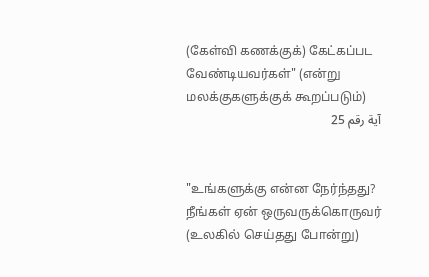(கேள்வி கணக்குக்) கேட்கப்பட வேண்டியவர்கள்" (என்று மலக்குகளுக்குக் கூறப்படும்)
آية رقم 25


"உங்களுக்கு என்ன நேர்ந்தது? நீங்கள் ஏன் ஒருவருக்கொருவர் (உலகில் செய்தது போன்று)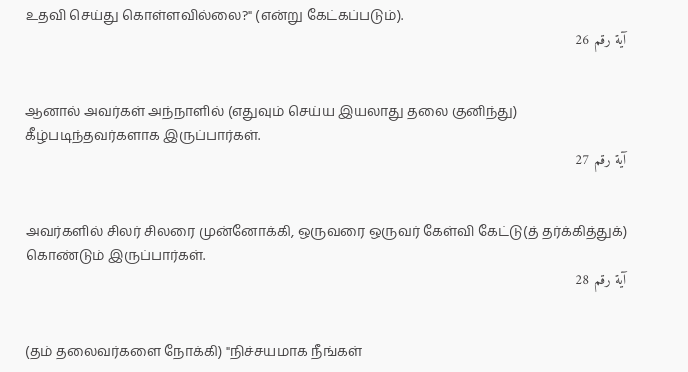உதவி செய்து கொள்ளவில்லை?" (என்று கேட்கப்படும்).
آية رقم 26


ஆனால் அவர்கள் அந்நாளில் (எதுவும் செய்ய இயலாது தலை குனிந்து) கீழ்படிந்தவர்களாக இருப்பார்கள்.
آية رقم 27


அவர்களில் சிலர் சிலரை முன்னோக்கி, ஒருவரை ஒருவர் கேள்வி கேட்டு(த் தர்க்கித்துக்) கொண்டும் இருப்பார்கள்.
آية رقم 28


(தம் தலைவர்களை நோக்கி) "நிச்சயமாக நீங்கள்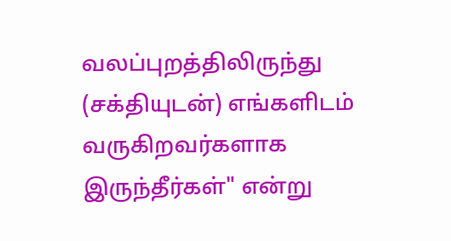வலப்புறத்திலிருந்து (சக்தியுடன்) எங்களிடம் வருகிறவர்களாக இருந்தீர்கள்" என்று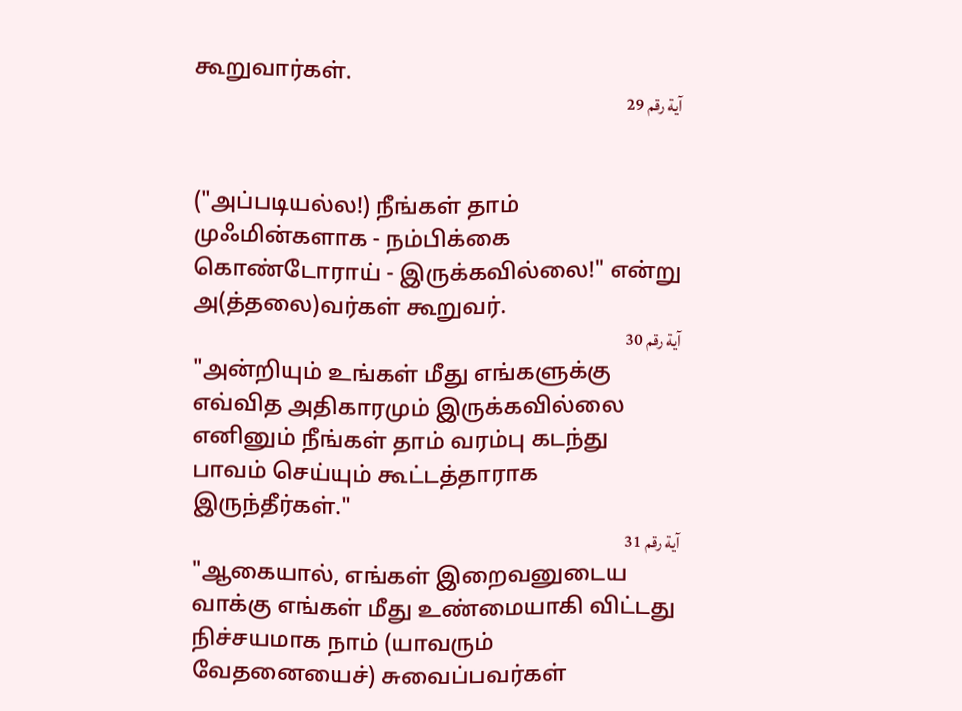கூறுவார்கள்.
آية رقم 29


("அப்படியல்ல!) நீங்கள் தாம் முஃமின்களாக - நம்பிக்கை கொண்டோராய் - இருக்கவில்லை!" என்று அ(த்தலை)வர்கள் கூறுவர்.
آية رقم 30
"அன்றியும் உங்கள் மீது எங்களுக்கு எவ்வித அதிகாரமும் இருக்கவில்லை எனினும் நீங்கள் தாம் வரம்பு கடந்து பாவம் செய்யும் கூட்டத்தாராக இருந்தீர்கள்."
آية رقم 31
"ஆகையால், எங்கள் இறைவனுடைய வாக்கு எங்கள் மீது உண்மையாகி விட்டது நிச்சயமாக நாம் (யாவரும் வேதனையைச்) சுவைப்பவர்கள்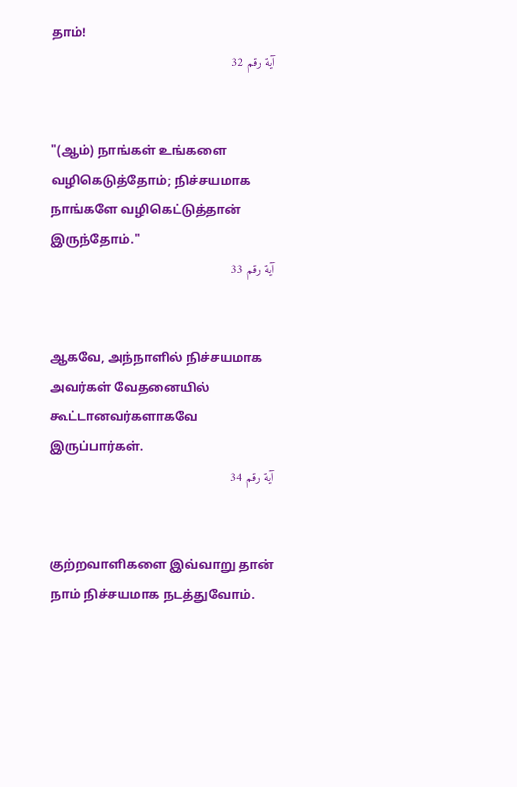தாம்!
آية رقم 32


"(ஆம்) நாங்கள் உங்களை வழிகெடுத்தோம்; நிச்சயமாக நாங்களே வழிகெட்டுத்தான் இருந்தோம்."
آية رقم 33


ஆகவே, அந்நாளில் நிச்சயமாக அவர்கள் வேதனையில் கூட்டானவர்களாகவே இருப்பார்கள்.
آية رقم 34


குற்றவாளிகளை இவ்வாறு தான் நாம் நிச்சயமாக நடத்துவோம்.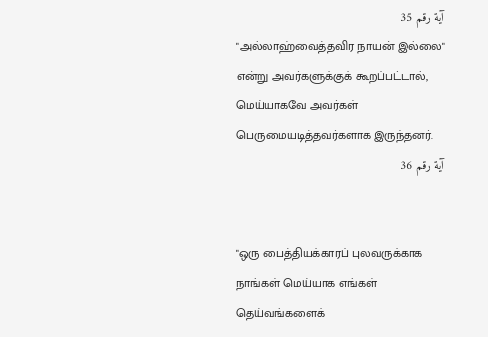آية رقم 35
"அல்லாஹ்வைத்தவிர நாயன் இல்லை" என்று அவர்களுக்குக் கூறப்பட்டால், மெய்யாகவே அவர்கள் பெருமையடித்தவர்களாக இருந்தனர்.
آية رقم 36


"ஒரு பைத்தியக்காரப் புலவருக்காக நாங்கள் மெய்யாக எங்கள் தெய்வங்களைக்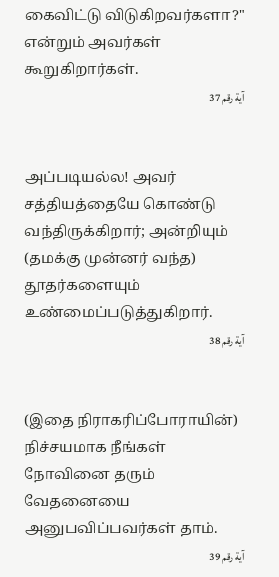கைவிட்டு விடுகிறவர்களா?" என்றும் அவர்கள் கூறுகிறார்கள்.
آية رقم 37


அப்படியல்ல! அவர் சத்தியத்தையே கொண்டு வந்திருக்கிறார்; அன்றியும் (தமக்கு முன்னர் வந்த) தூதர்களையும் உண்மைப்படுத்துகிறார்.
آية رقم 38


(இதை நிராகரிப்போராயின்) நிச்சயமாக நீங்கள் நோவினை தரும் வேதனையை அனுபவிப்பவர்கள் தாம்.
آية رقم 39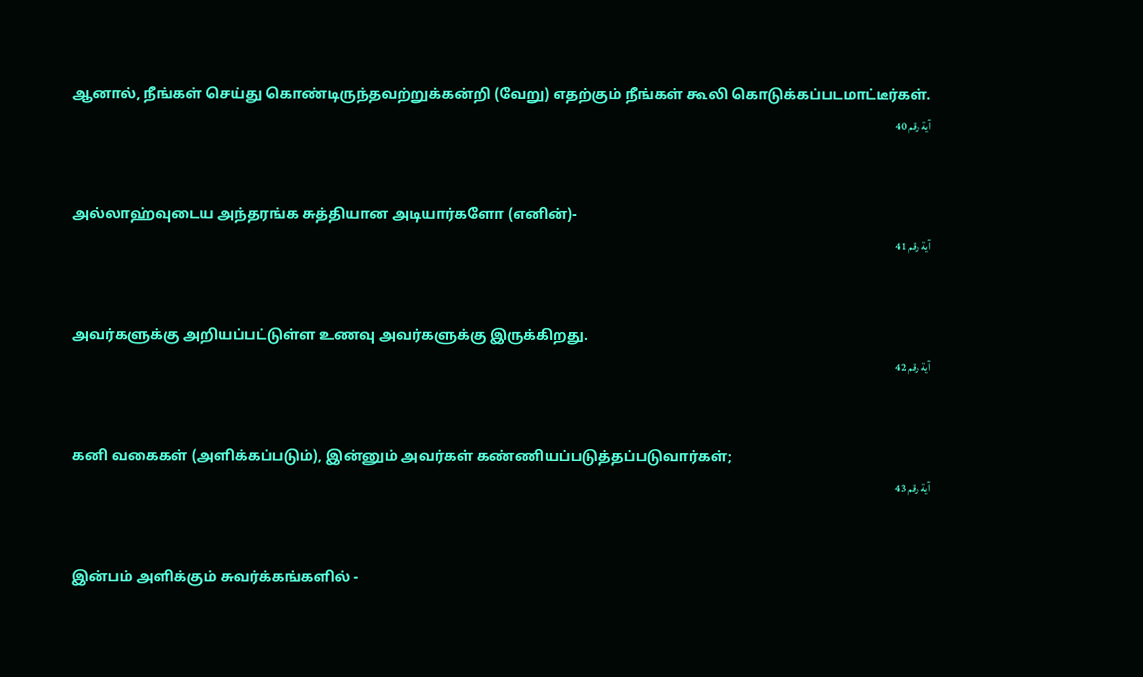ஆனால், நீங்கள் செய்து கொண்டிருந்தவற்றுக்கன்றி (வேறு) எதற்கும் நீங்கள் கூலி கொடுக்கப்படமாட்டீர்கள்.
آية رقم 40


அல்லாஹ்வுடைய அந்தரங்க சுத்தியான அடியார்களோ (எனின்)-
آية رقم 41


அவர்களுக்கு அறியப்பட்டுள்ள உணவு அவர்களுக்கு இருக்கிறது.
آية رقم 42


கனி வகைகள் (அளிக்கப்படும்), இன்னும் அவர்கள் கண்ணியப்படுத்தப்படுவார்கள்;
آية رقم 43


இன்பம் அளிக்கும் சுவர்க்கங்களில் -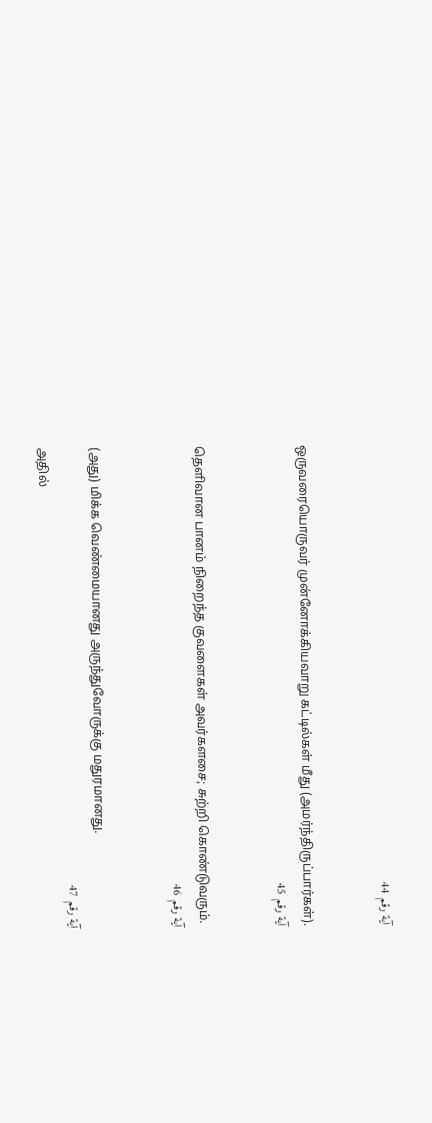آية رقم 44


ஒருவரையொருவர் முன்னோக்கியவாறு கட்டில்கள் மீது (அமர்ந்திருப்பார்கள்).
آية رقم 45


தெளிவான பானம் நிறைந்த குவளைகள் அவர்களசை; சுற்றி கொண்டுவரும்.
آية رقم 46


(அது) மிக்க வெண்மையானது அருந்துவோருக்கு மதுரமானது.
آية رقم 47
அதில்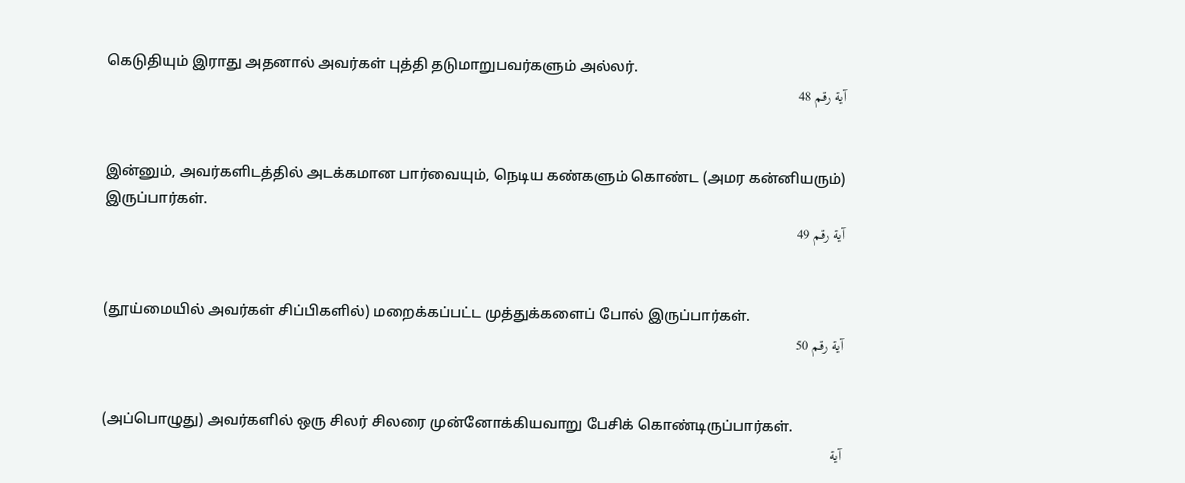கெடுதியும் இராது அதனால் அவர்கள் புத்தி தடுமாறுபவர்களும் அல்லர்.
آية رقم 48


இன்னும், அவர்களிடத்தில் அடக்கமான பார்வையும், நெடிய கண்களும் கொண்ட (அமர கன்னியரும்) இருப்பார்கள்.
آية رقم 49


(தூய்மையில் அவர்கள் சிப்பிகளில்) மறைக்கப்பட்ட முத்துக்களைப் போல் இருப்பார்கள்.
آية رقم 50


(அப்பொழுது) அவர்களில் ஒரு சிலர் சிலரை முன்னோக்கியவாறு பேசிக் கொண்டிருப்பார்கள்.
آية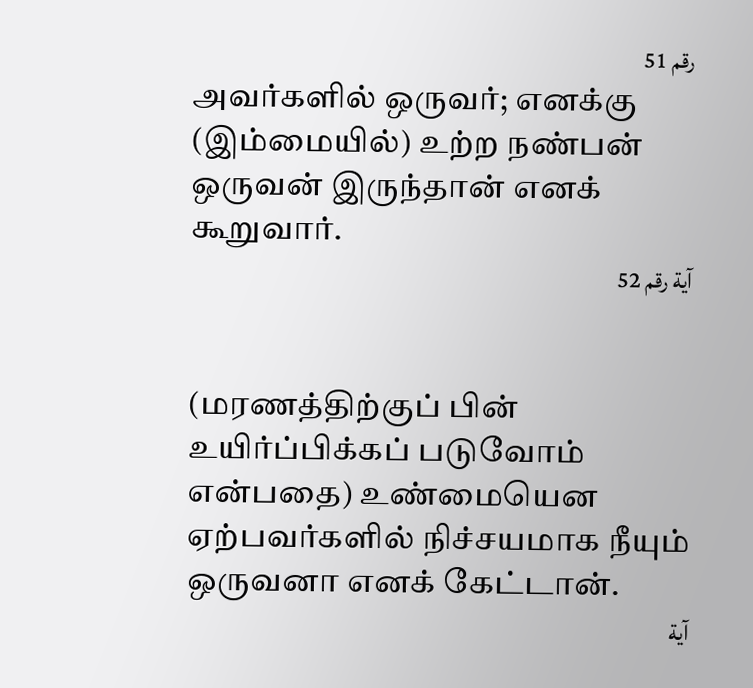رقم 51
அவர்களில் ஒருவர்; எனக்கு (இம்மையில்) உற்ற நண்பன் ஒருவன் இருந்தான் எனக் கூறுவார்.
آية رقم 52


(மரணத்திற்குப் பின் உயிர்ப்பிக்கப் படுவோம் என்பதை) உண்மையென ஏற்பவர்களில் நிச்சயமாக நீயும் ஒருவனா எனக் கேட்டான்.
آية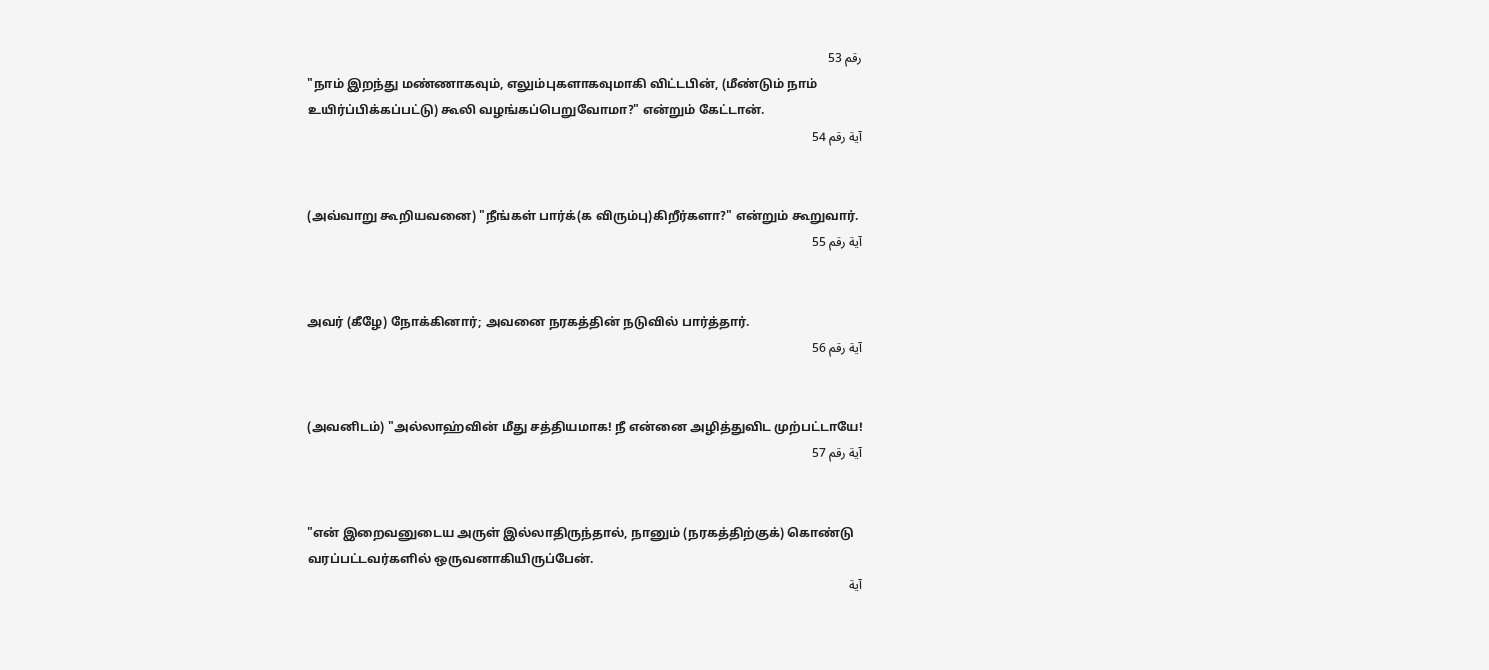رقم 53
"நாம் இறந்து மண்ணாகவும், எலும்புகளாகவுமாகி விட்டபின், (மீண்டும் நாம் உயிர்ப்பிக்கப்பட்டு) கூலி வழங்கப்பெறுவோமா?" என்றும் கேட்டான்.
آية رقم 54


(அவ்வாறு கூறியவனை) "நீங்கள் பார்க்(க விரும்பு)கிறீர்களா?" என்றும் கூறுவார்.
آية رقم 55


அவர் (கீழே) நோக்கினார்; அவனை நரகத்தின் நடுவில் பார்த்தார்.
آية رقم 56


(அவனிடம்) "அல்லாஹ்வின் மீது சத்தியமாக! நீ என்னை அழித்துவிட முற்பட்டாயே!
آية رقم 57


"என் இறைவனுடைய அருள் இல்லாதிருந்தால், நானும் (நரகத்திற்குக்) கொண்டு வரப்பட்டவர்களில் ஒருவனாகியிருப்பேன்.
آية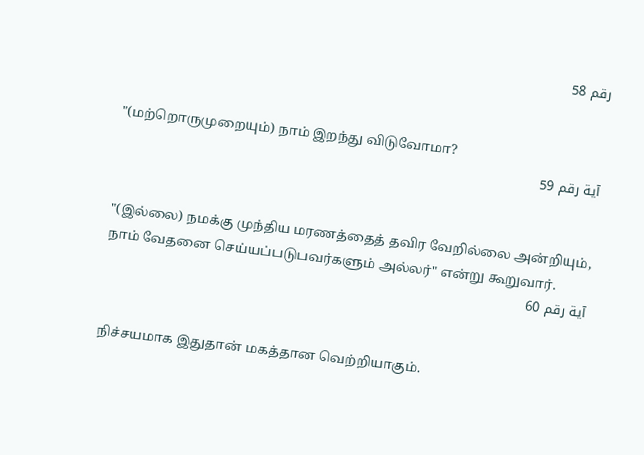رقم 58


"(மற்றொருமுறையும்) நாம் இறந்து விடுவோமா?
آية رقم 59


"(இல்லை) நமக்கு முந்திய மரணத்தைத் தவிர வேறில்லை அன்றியும், நாம் வேதனை செய்யப்படுபவர்களும் அல்லர்" என்று கூறுவார்.
آية رقم 60


நிச்சயமாக இதுதான் மகத்தான வெற்றியாகும்.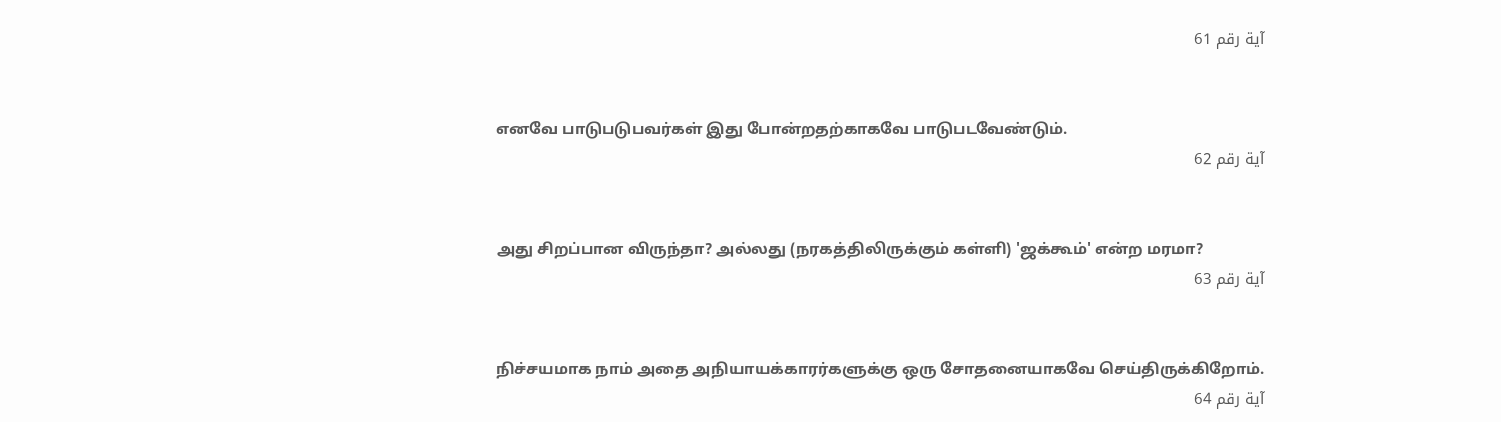آية رقم 61


எனவே பாடுபடுபவர்கள் இது போன்றதற்காகவே பாடுபடவேண்டும்.
آية رقم 62


அது சிறப்பான விருந்தா? அல்லது (நரகத்திலிருக்கும் கள்ளி) 'ஜக்கூம்' என்ற மரமா?
آية رقم 63


நிச்சயமாக நாம் அதை அநியாயக்காரர்களுக்கு ஒரு சோதனையாகவே செய்திருக்கிறோம்.
آية رقم 64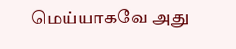மெய்யாகவே அது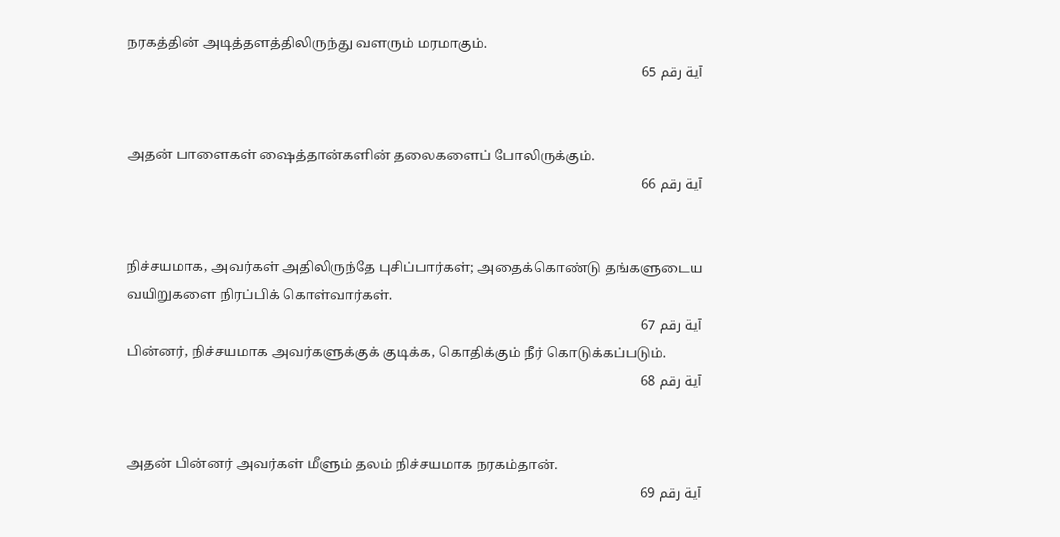நரகத்தின் அடித்தளத்திலிருந்து வளரும் மரமாகும்.
آية رقم 65


அதன் பாளைகள் ஷைத்தான்களின் தலைகளைப் போலிருக்கும்.
آية رقم 66


நிச்சயமாக, அவர்கள் அதிலிருந்தே புசிப்பார்கள்; அதைக்கொண்டு தங்களுடைய வயிறுகளை நிரப்பிக் கொள்வார்கள்.
آية رقم 67
பின்னர், நிச்சயமாக அவர்களுக்குக் குடிக்க, கொதிக்கும் நீர் கொடுக்கப்படும்.
آية رقم 68


அதன் பின்னர் அவர்கள் மீளும் தலம் நிச்சயமாக நரகம்தான்.
آية رقم 69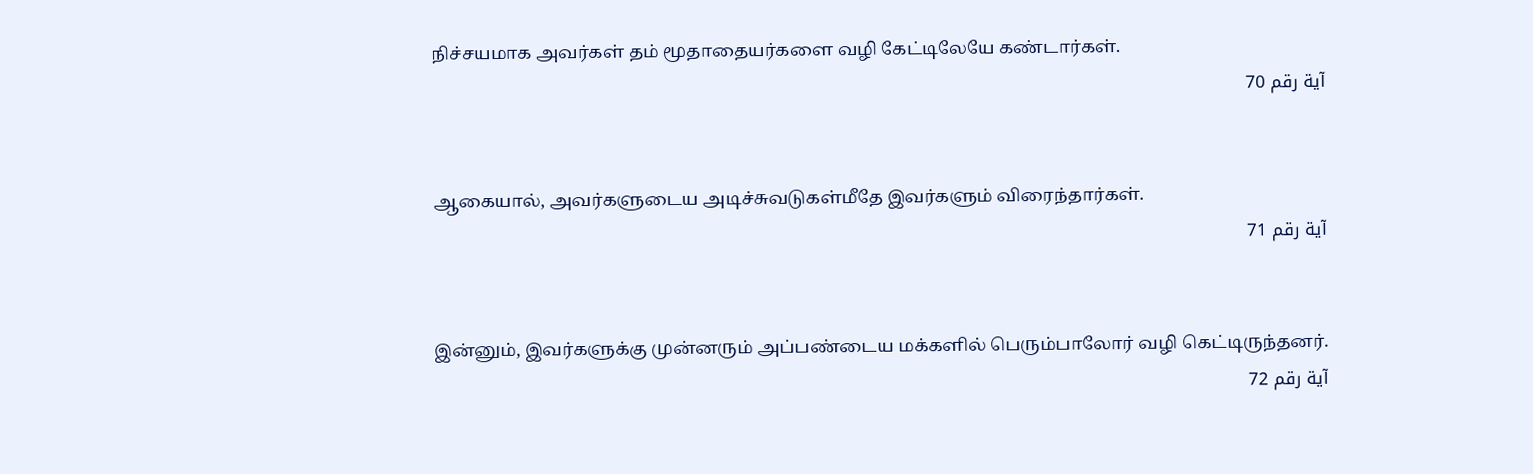நிச்சயமாக அவர்கள் தம் மூதாதையர்களை வழி கேட்டிலேயே கண்டார்கள்.
آية رقم 70


ஆகையால், அவர்களுடைய அடிச்சுவடுகள்மீதே இவர்களும் விரைந்தார்கள்.
آية رقم 71


இன்னும், இவர்களுக்கு முன்னரும் அப்பண்டைய மக்களில் பெரும்பாலோர் வழி கெட்டிருந்தனர்.
آية رقم 72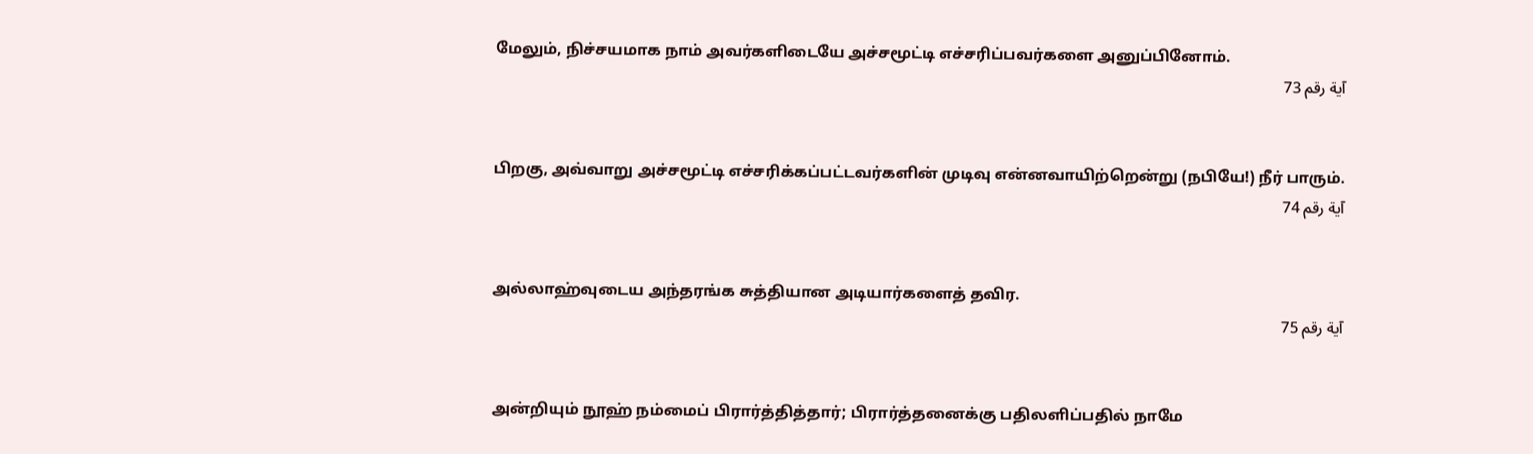மேலும், நிச்சயமாக நாம் அவர்களிடையே அச்சமூட்டி எச்சரிப்பவர்களை அனுப்பினோம்.
آية رقم 73


பிறகு, அவ்வாறு அச்சமூட்டி எச்சரிக்கப்பட்டவர்களின் முடிவு என்னவாயிற்றென்று (நபியே!) நீர் பாரும்.
آية رقم 74


அல்லாஹ்வுடைய அந்தரங்க சுத்தியான அடியார்களைத் தவிர.
آية رقم 75


அன்றியும் நூஹ் நம்மைப் பிரார்த்தித்தார்; பிரார்த்தனைக்கு பதிலளிப்பதில் நாமே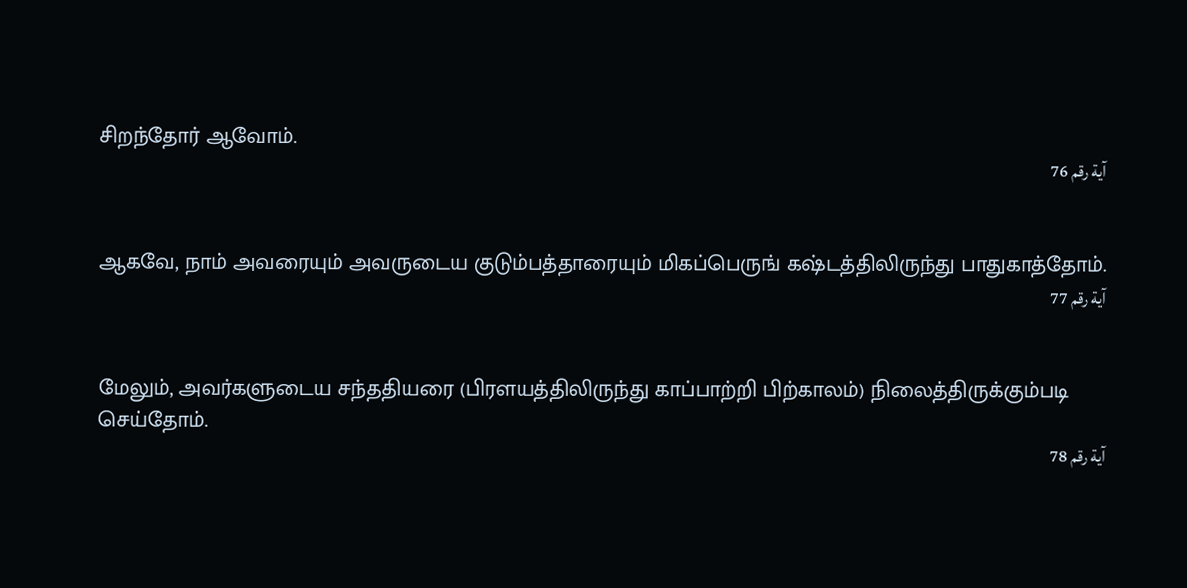சிறந்தோர் ஆவோம்.
آية رقم 76


ஆகவே, நாம் அவரையும் அவருடைய குடும்பத்தாரையும் மிகப்பெருங் கஷ்டத்திலிருந்து பாதுகாத்தோம்.
آية رقم 77


மேலும், அவர்களுடைய சந்ததியரை (பிரளயத்திலிருந்து காப்பாற்றி பிற்காலம்) நிலைத்திருக்கும்படி செய்தோம்.
آية رقم 78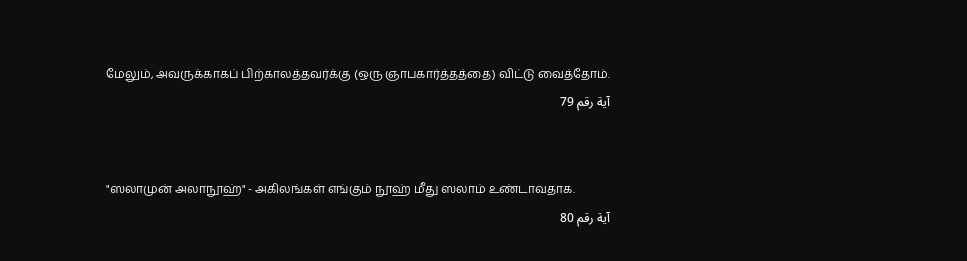மேலும், அவருக்காகப் பிற்காலத்தவர்க்கு (ஒரு ஞாபகார்த்தத்தை) விட்டு வைத்தோம்.
آية رقم 79


"ஸலாமுன் அலாநூஹ்" - அகிலங்கள் எங்கும் நூஹ் மீது ஸலாம் உண்டாவதாக.
آية رقم 80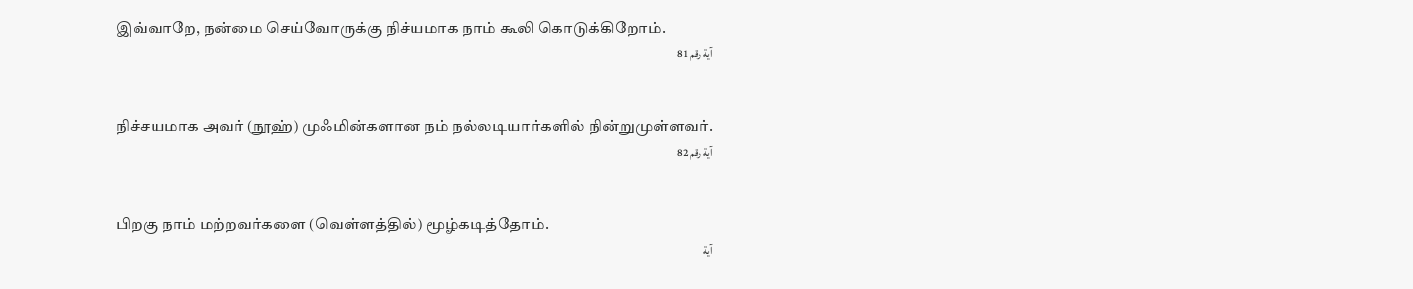இவ்வாறே, நன்மை செய்வோருக்கு நிச்யமாக நாம் கூலி கொடுக்கிறோம்.
آية رقم 81


நிச்சயமாக அவர் (நூஹ்) முஃமின்களான நம் நல்லடியார்களில் நின்றுமுள்ளவர்.
آية رقم 82


பிறகு நாம் மற்றவர்களை (வெள்ளத்தில்) மூழ்கடித்தோம்.
آية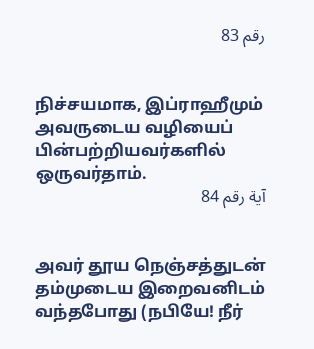رقم 83


நிச்சயமாக, இப்ராஹீமும் அவருடைய வழியைப் பின்பற்றியவர்களில் ஒருவர்தாம்.
آية رقم 84


அவர் தூய நெஞ்சத்துடன் தம்முடைய இறைவனிடம் வந்தபோது (நபியே! நீர்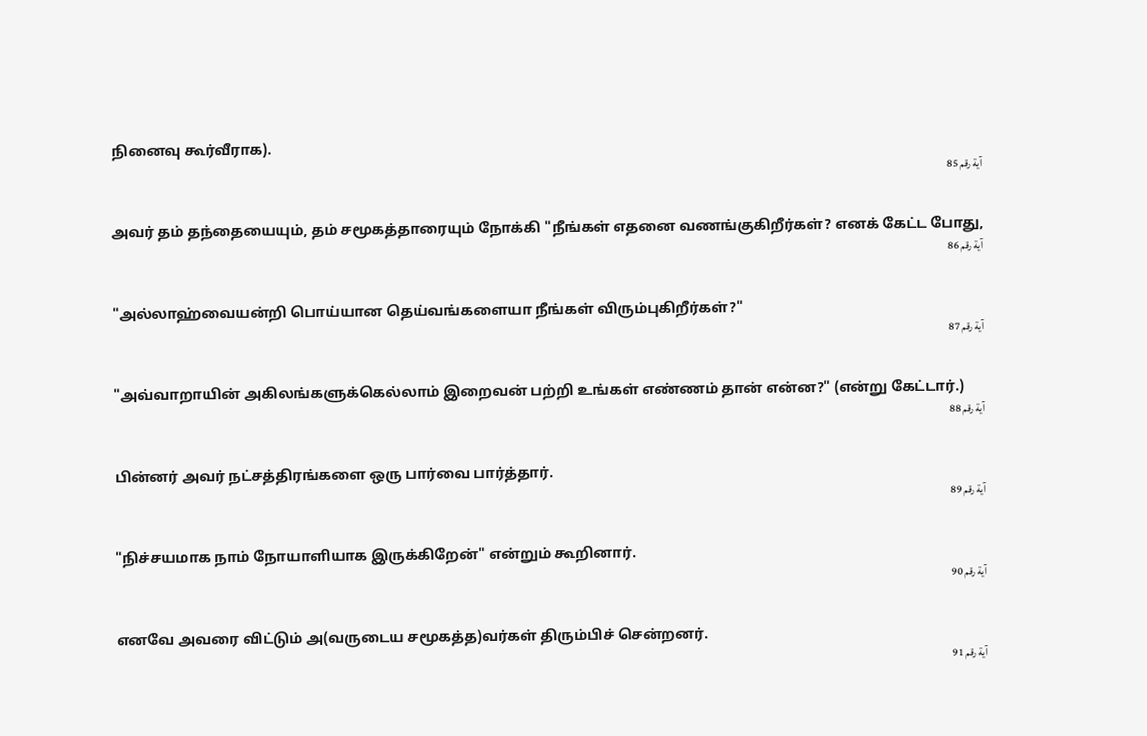நினைவு கூர்வீராக).
آية رقم 85


அவர் தம் தந்தையையும், தம் சமூகத்தாரையும் நோக்கி "நீங்கள் எதனை வணங்குகிறீர்கள்? எனக் கேட்ட போது,
آية رقم 86


"அல்லாஹ்வையன்றி பொய்யான தெய்வங்களையா நீங்கள் விரும்புகிறீர்கள்?"
آية رقم 87


"அவ்வாறாயின் அகிலங்களுக்கெல்லாம் இறைவன் பற்றி உங்கள் எண்ணம் தான் என்ன?" (என்று கேட்டார்.)
آية رقم 88


பின்னர் அவர் நட்சத்திரங்களை ஒரு பார்வை பார்த்தார்.
آية رقم 89


"நிச்சயமாக நாம் நோயாளியாக இருக்கிறேன்" என்றும் கூறினார்.
آية رقم 90


எனவே அவரை விட்டும் அ(வருடைய சமூகத்த)வர்கள் திரும்பிச் சென்றனர்.
آية رقم 91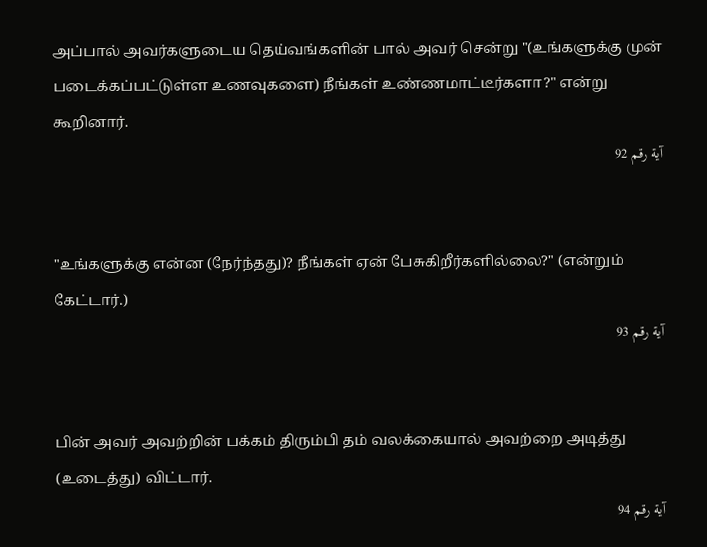அப்பால் அவர்களுடைய தெய்வங்களின் பால் அவர் சென்று "(உங்களுக்கு முன் படைக்கப்பட்டுள்ள உணவுகளை) நீங்கள் உண்ணமாட்டீர்களா?" என்று கூறினார்.
آية رقم 92


"உங்களுக்கு என்ன (நேர்ந்தது)? நீங்கள் ஏன் பேசுகிறீர்களில்லை?" (என்றும் கேட்டார்.)
آية رقم 93


பின் அவர் அவற்றின் பக்கம் திரும்பி தம் வலக்கையால் அவற்றை அடித்து (உடைத்து) விட்டார்.
آية رقم 94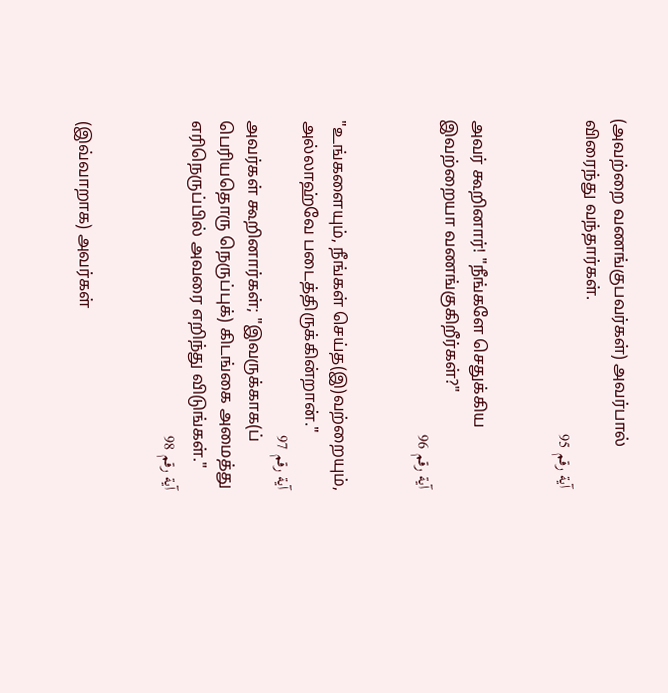(அவற்றை வணங்குபவர்கள்) அவர்பால் விரைந்து வந்தார்கள்.
آية رقم 95


அவர் கூறினார்! "நீங்களே செதுக்கிய இவற்றையா வணங்குகிறீர்கள்?"
آية رقم 96


"உங்களையும், நீங்கள் செய்த(இ)வற்றையும், அல்லாஹ்வே படைத்திருக்கின்றான்."
آية رقم 97
அவர்கள் கூறினார்கள்; "இவருக்காக(ப் பெரியதொரு நெருப்புக்) கிடங்கை அமைத்து எரிநெருப்பில் அவரை எறிந்து விடுங்கள்."
آية رقم 98


(இவ்வாறாக) அவர்கள்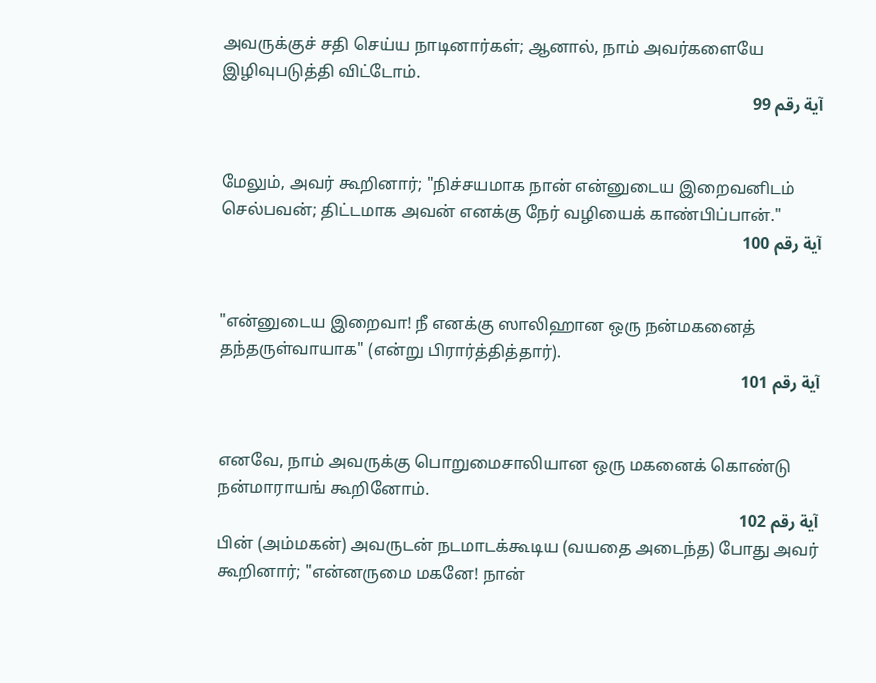அவருக்குச் சதி செய்ய நாடினார்கள்; ஆனால், நாம் அவர்களையே இழிவுபடுத்தி விட்டோம்.
آية رقم 99


மேலும், அவர் கூறினார்; "நிச்சயமாக நான் என்னுடைய இறைவனிடம் செல்பவன்; திட்டமாக அவன் எனக்கு நேர் வழியைக் காண்பிப்பான்."
آية رقم 100


"என்னுடைய இறைவா! நீ எனக்கு ஸாலிஹான ஒரு நன்மகனைத் தந்தருள்வாயாக" (என்று பிரார்த்தித்தார்).
آية رقم 101


எனவே, நாம் அவருக்கு பொறுமைசாலியான ஒரு மகனைக் கொண்டு நன்மாராயங் கூறினோம்.
آية رقم 102
பின் (அம்மகன்) அவருடன் நடமாடக்கூடிய (வயதை அடைந்த) போது அவர் கூறினார்; "என்னருமை மகனே! நான்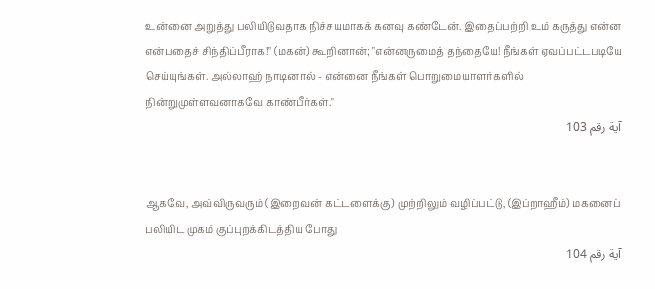உன்னை அறுத்து பலியிடுவதாக நிச்சயமாகக் கனவு கண்டேன். இதைப்பற்றி உம் கருத்து என்ன என்பதைச் சிந்திப்பீராக!" (மகன்) கூறினான்; "என்னருமைத் தந்தையே! நீங்கள் ஏவப்பட்டபடியே செய்யுங்கள். அல்லாஹ் நாடினால் - என்னை நீங்கள் பொறுமையாளர்களில் நின்றுமுள்ளவனாகவே காண்பீர்கள்."
آية رقم 103


ஆகவே, அவ்விருவரும் (இறைவன் கட்டளைக்கு) முற்றிலும் வழிப்பட்டு, (இப்றாஹீம்) மகனைப் பலியிட முகம் குப்புறக்கிடத்திய போது
آية رقم 104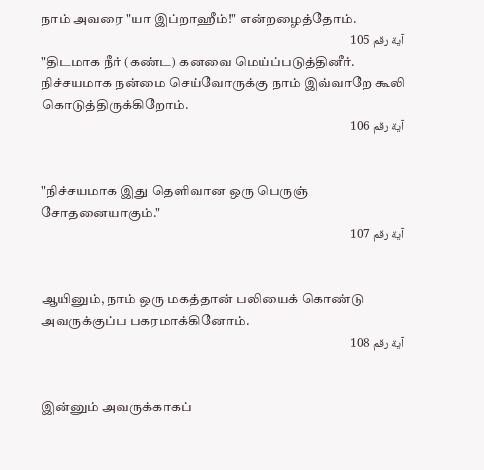நாம் அவரை "யா இப்றாஹீம்!" என்றழைத்தோம்.
آية رقم 105
"திடமாக நீர் (கண்ட) கனவை மெய்ப்படுத்தினீர். நிச்சயமாக நன்மை செய்வோருக்கு நாம் இவ்வாறே கூலி கொடுத்திருக்கிறோம்.
آية رقم 106


"நிச்சயமாக இது தெளிவான ஒரு பெருஞ் சோதனையாகும்."
آية رقم 107


ஆயினும், நாம் ஒரு மகத்தான் பலியைக் கொண்டு அவருக்குப்ப பகரமாக்கினோம்.
آية رقم 108


இன்னும் அவருக்காகப்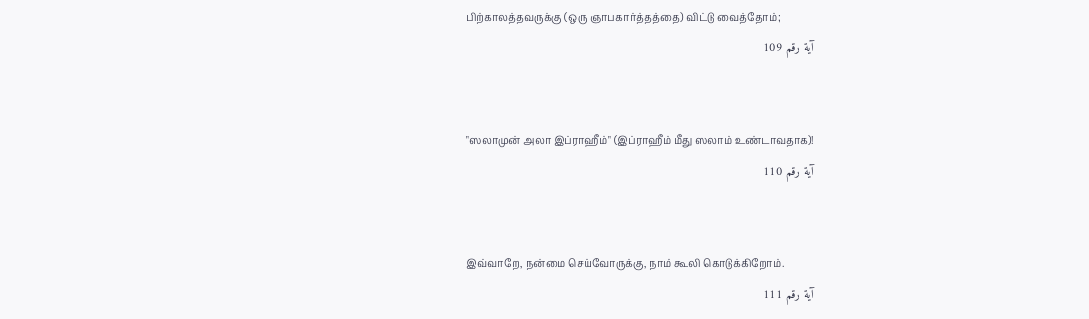பிற்காலத்தவருக்கு (ஒரு ஞாபகார்த்தத்தை) விட்டு வைத்தோம்;
آية رقم 109


"ஸலாமுன் அலா இப்ராஹீம்" (இப்ராஹீம் மீது ஸலாம் உண்டாவதாக)!
آية رقم 110


இவ்வாறே, நன்மை செய்வோருக்கு, நாம் கூலி கொடுக்கிறோம்.
آية رقم 111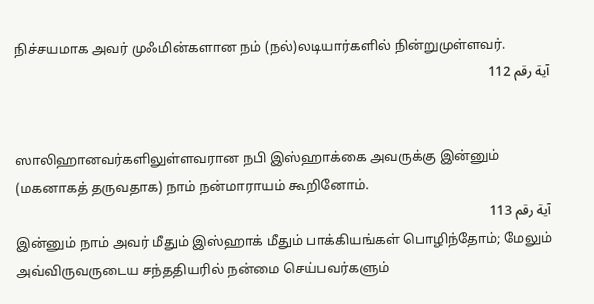நிச்சயமாக அவர் முஃமின்களான நம் (நல்)லடியார்களில் நின்றுமுள்ளவர்.
آية رقم 112


ஸாலிஹானவர்களிலுள்ளவரான நபி இஸ்ஹாக்கை அவருக்கு இன்னும் (மகனாகத் தருவதாக) நாம் நன்மாராயம் கூறினோம்.
آية رقم 113
இன்னும் நாம் அவர் மீதும் இஸ்ஹாக் மீதும் பாக்கியங்கள் பொழிந்தோம்; மேலும் அவ்விருவருடைய சந்ததியரில் நன்மை செய்பவர்களும்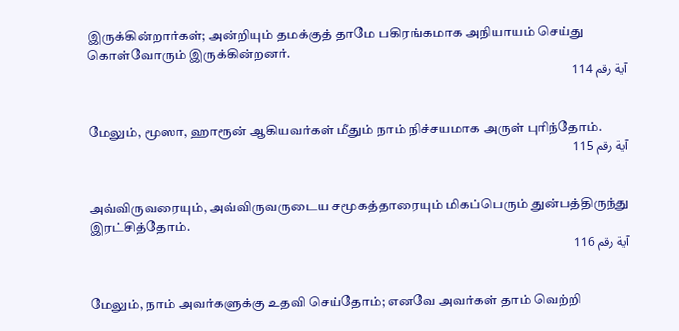இருக்கின்றார்கள்; அன்றியும் தமக்குத் தாமே பகிரங்கமாக அநியாயம் செய்து கொள்வோரும் இருக்கின்றனர்.
آية رقم 114


மேலும், மூஸா, ஹாரூன் ஆகியவர்கள் மீதும் நாம் நிச்சயமாக அருள் புரிந்தோம்.
آية رقم 115


அவ்விருவரையும், அவ்விருவருடைய சமூகத்தாரையும் மிகப்பெரும் துன்பத்திருந்து இரட்சித்தோம்.
آية رقم 116


மேலும், நாம் அவர்களுக்கு உதவி செய்தோம்; எனவே அவர்கள் தாம் வெற்றி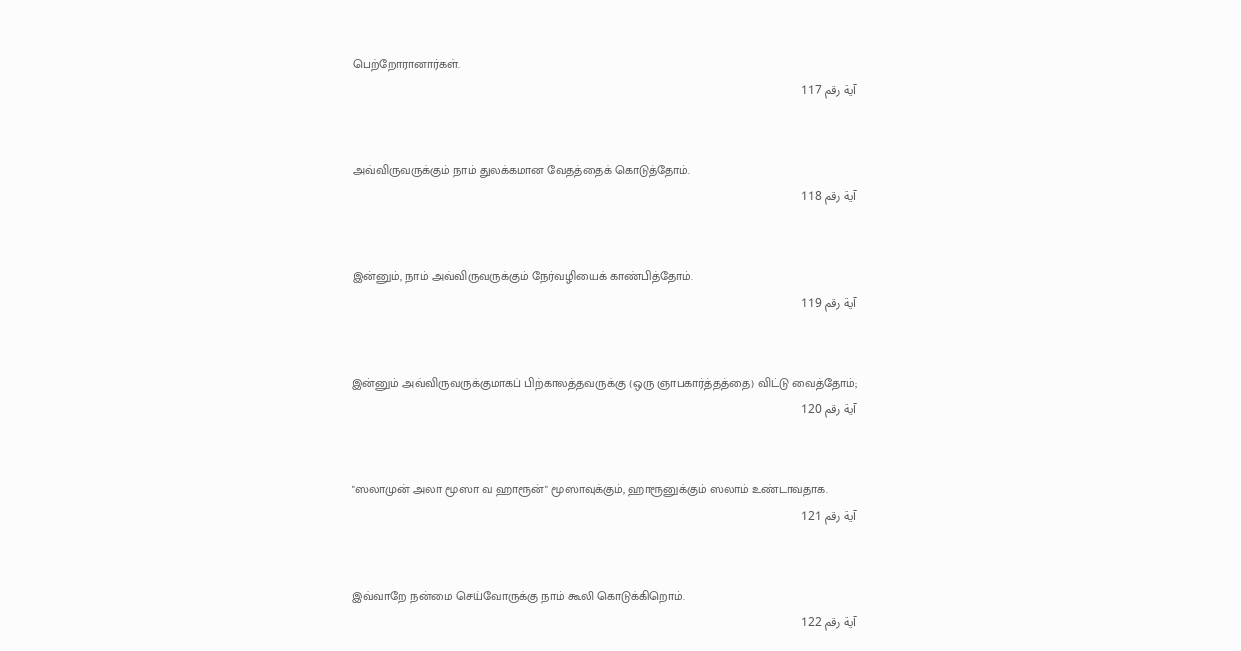பெற்றோரானார்கள்.
آية رقم 117


அவ்விருவருக்கும் நாம் துலக்கமான வேதத்தைக் கொடுத்தோம்.
آية رقم 118


இன்னும், நாம் அவ்விருவருக்கும் நேர்வழியைக் காண்பித்தோம்.
آية رقم 119


இன்னும் அவ்விருவருக்குமாகப் பிற்காலத்தவருக்கு (ஒரு ஞாபகார்த்தத்தை) விட்டு வைத்தோம்;
آية رقم 120


"ஸலாமுன் அலா மூஸா வ ஹாரூன்" மூஸாவுக்கும், ஹாரூனுக்கும் ஸலாம் உண்டாவதாக.
آية رقم 121


இவ்வாறே நன்மை செய்வோருக்கு நாம் கூலி கொடுக்கிறொம்.
آية رقم 122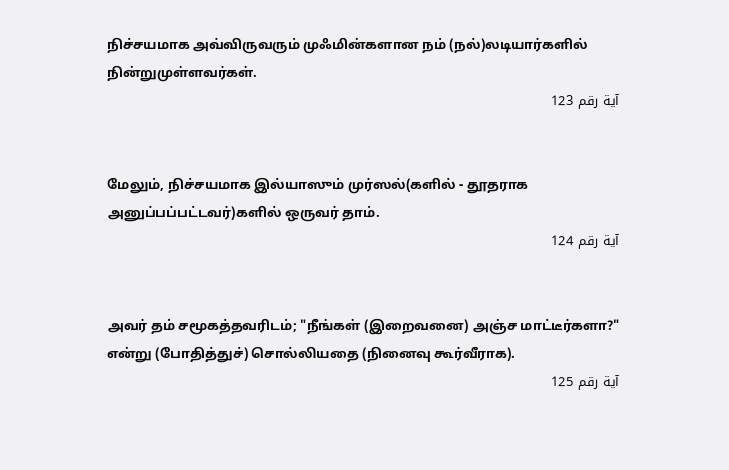நிச்சயமாக அவ்விருவரும் முஃமின்களான நம் (நல்)லடியார்களில் நின்றுமுள்ளவர்கள்.
آية رقم 123


மேலும், நிச்சயமாக இல்யாஸும் முர்ஸல்(களில் - தூதராக அனுப்பப்பட்டவர்)களில் ஒருவர் தாம்.
آية رقم 124


அவர் தம் சமூகத்தவரிடம்; "நீங்கள் (இறைவனை) அஞ்ச மாட்டீர்களா?" என்று (போதித்துச்) சொல்லியதை (நினைவு கூர்வீராக).
آية رقم 125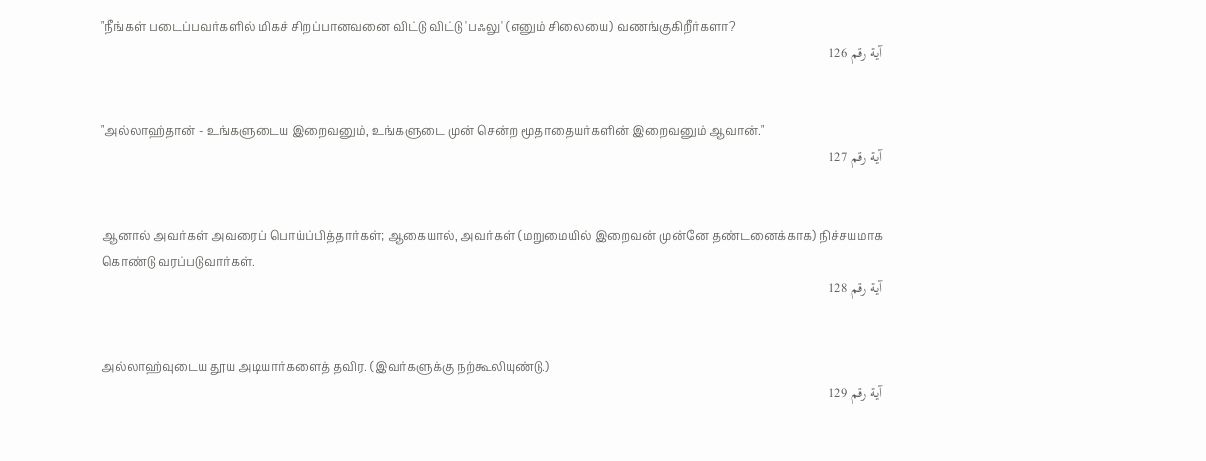"நீங்கள் படைப்பவர்களில் மிகச் சிறப்பானவனை விட்டு விட்டு 'பஃலு' (எனும் சிலையை) வணங்குகிறீர்களா?
آية رقم 126


"அல்லாஹ்தான் - உங்களுடைய இறைவனும், உங்களுடை முன் சென்ற மூதாதையர்களின் இறைவனும் ஆவான்."
آية رقم 127


ஆனால் அவர்கள் அவரைப் பொய்ப்பித்தார்கள்; ஆகையால், அவர்கள் (மறுமையில் இறைவன் முன்னே தண்டனைக்காக) நிச்சயமாக கொண்டு வரப்படுவார்கள்.
آية رقم 128


அல்லாஹ்வுடைய தூய அடியார்களைத் தவிர. (இவர்களுக்கு நற்கூலியுண்டு.)
آية رقم 129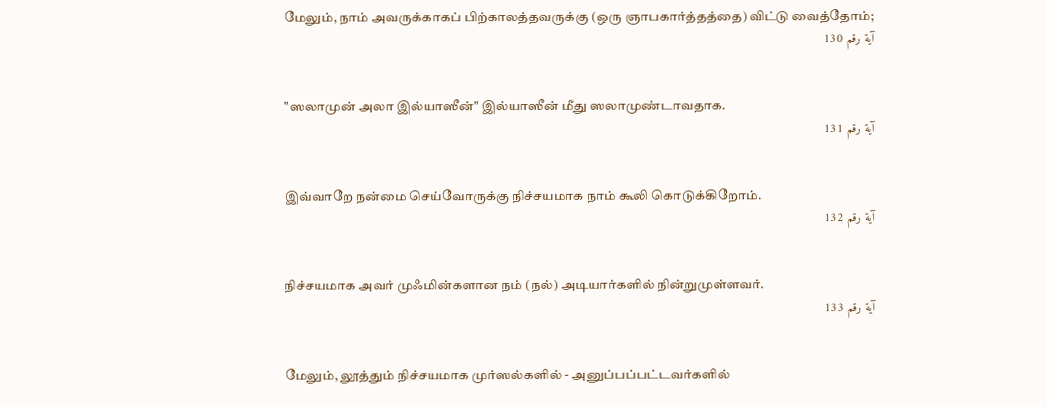மேலும், நாம் அவருக்காகப் பிற்காலத்தவருக்கு (ஒரு ஞாபகார்த்தத்தை) விட்டு வைத்தோம்;
آية رقم 130


"ஸலாமுன் அலா இல்யாஸீன்" இல்யாஸீன் மீது ஸலாமுண்டாவதாக.
آية رقم 131


இவ்வாறே நன்மை செய்வோருக்கு நிச்சயமாக நாம் கூலி கொடுக்கிறோம்.
آية رقم 132


நிச்சயமாக அவர் முஃமின்களான நம் (நல்) அடியார்களில் நின்றுமுள்ளவர்.
آية رقم 133


மேலும், லூத்தும் நிச்சயமாக முர்ஸல்களில் - அனுப்பப்பட்டவர்களில்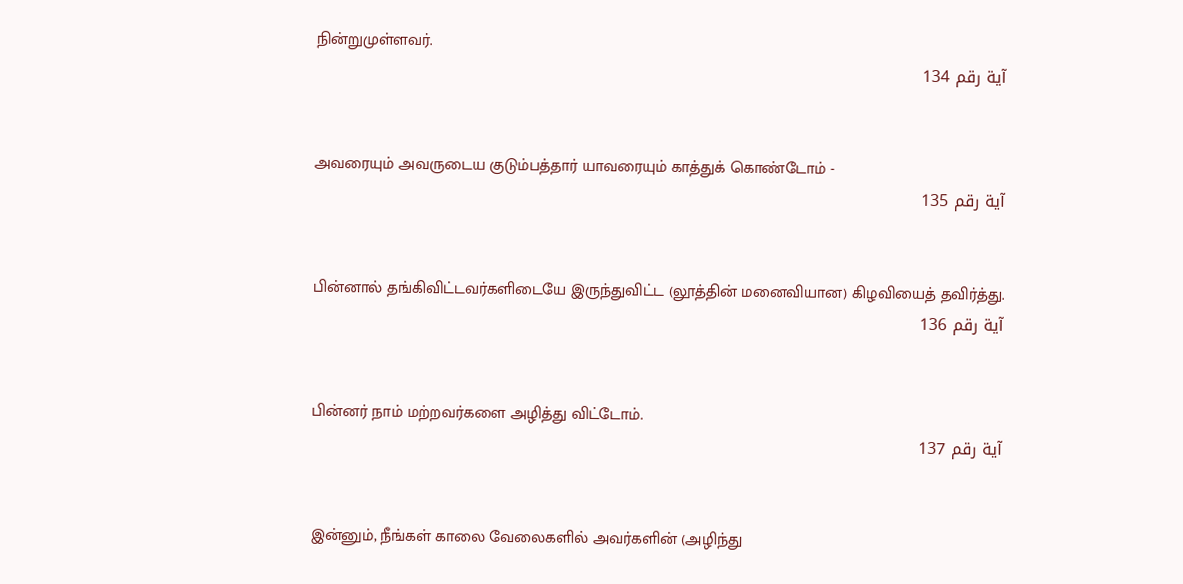நின்றுமுள்ளவர்.
آية رقم 134


அவரையும் அவருடைய குடும்பத்தார் யாவரையும் காத்துக் கொண்டோம் -
آية رقم 135


பின்னால் தங்கிவிட்டவர்களிடையே இருந்துவிட்ட (லூத்தின் மனைவியான) கிழவியைத் தவிர்த்து.
آية رقم 136


பின்னர் நாம் மற்றவர்களை அழித்து விட்டோம்.
آية رقم 137


இன்னும், நீங்கள் காலை வேலைகளில் அவர்களின் (அழிந்து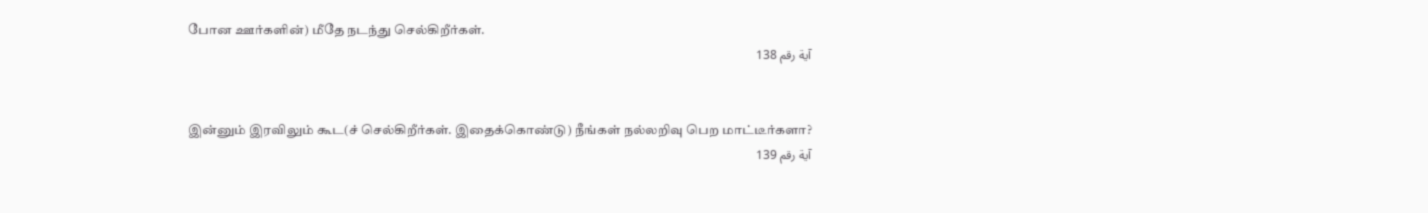போன ஊர்களின்) மீதே நடந்து செல்கிறீர்கள்.
آية رقم 138


இன்னும் இரவிலும் கூட(ச் செல்கிறீர்கள். இதைக்கொண்டு) நீங்கள் நல்லறிவு பெற மாட்டீர்களா?
آية رقم 139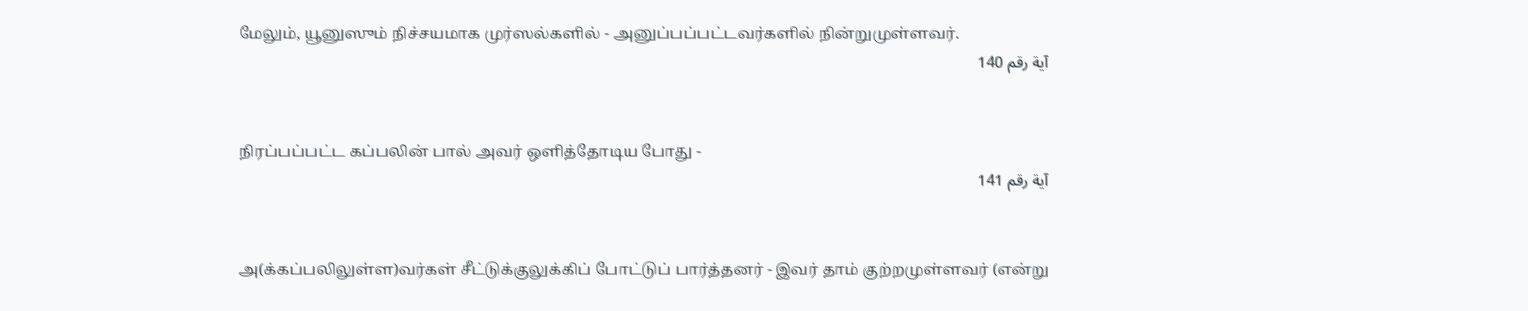மேலும், யூனுஸும் நிச்சயமாக முர்ஸல்களில் - அனுப்பப்பட்டவர்களில் நின்றுமுள்ளவர்.
آية رقم 140


நிரப்பப்பட்ட கப்பலின் பால் அவர் ஒளித்தோடிய போது -
آية رقم 141


அ(க்கப்பலிலுள்ள)வர்கள் சீட்டுக்குலுக்கிப் போட்டுப் பார்த்தனர் - இவர் தாம் குற்றமுள்ளவர் (என்று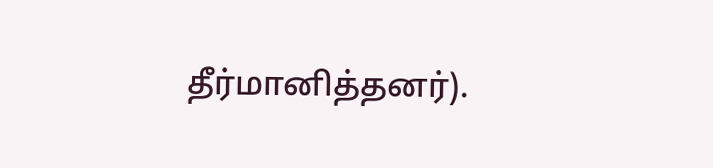தீர்மானித்தனர்).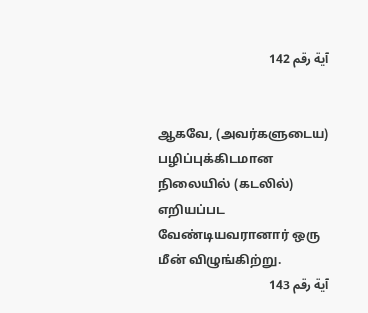آية رقم 142


ஆகவே, (அவர்களுடைய) பழிப்புக்கிடமான நிலையில் (கடலில்) எறியப்பட வேண்டியவரானார் ஒரு மீன் விழுங்கிற்று.
آية رقم 143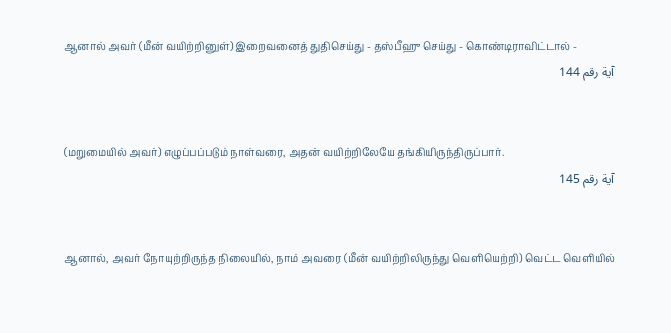ஆனால் அவர் (மீன் வயிற்றினுள்) இறைவனைத் துதிசெய்து - தஸ்பீஹு செய்து - கொண்டிராவிட்டால் -
آية رقم 144


(மறுமையில் அவர்) எழுப்பப்படும் நாள்வரை, அதன் வயிற்றிலேயே தங்கியிருந்திருப்பார்.
آية رقم 145


ஆனால், அவர் நோயுற்றிருந்த நிலையில், நாம் அவரை (மீன் வயிற்றிலிருந்து வெளியெற்றி) வெட்ட வெளியில்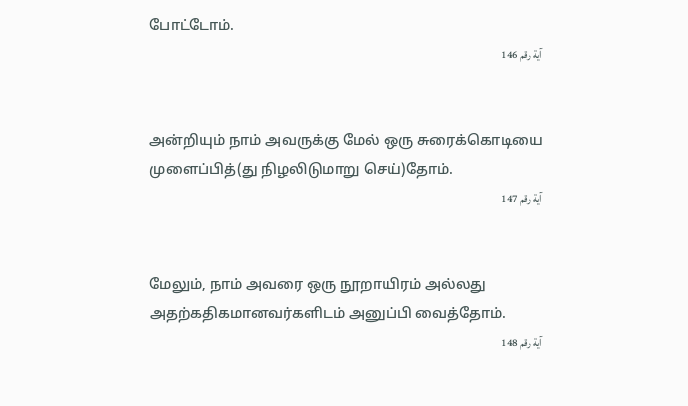போட்டோம்.
آية رقم 146


அன்றியும் நாம் அவருக்கு மேல் ஒரு சுரைக்கொடியை முளைப்பித்(து நிழலிடுமாறு செய்)தோம்.
آية رقم 147


மேலும், நாம் அவரை ஒரு நூறாயிரம் அல்லது அதற்கதிகமானவர்களிடம் அனுப்பி வைத்தோம்.
آية رقم 148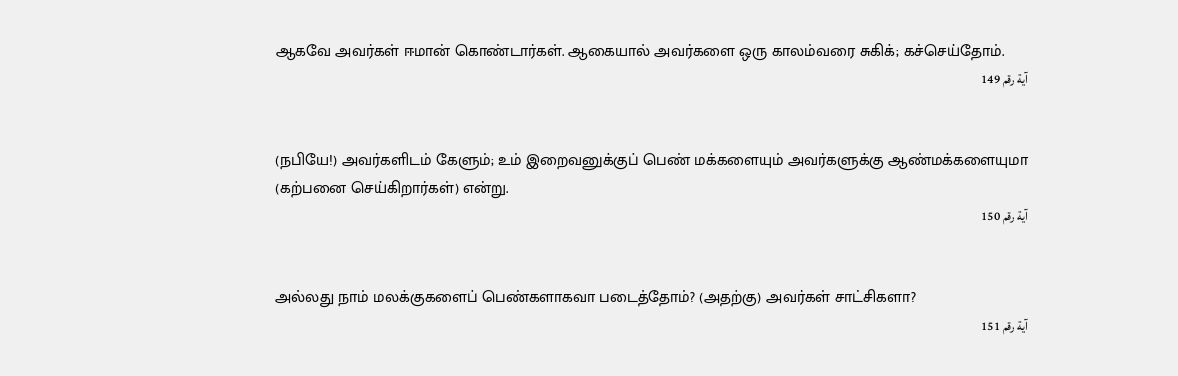ஆகவே அவர்கள் ஈமான் கொண்டார்கள். ஆகையால் அவர்களை ஒரு காலம்வரை சுகிக்; கச்செய்தோம்.
آية رقم 149


(நபியே!) அவர்களிடம் கேளும்; உம் இறைவனுக்குப் பெண் மக்களையும் அவர்களுக்கு ஆண்மக்களையுமா (கற்பனை செய்கிறார்கள்) என்று.
آية رقم 150


அல்லது நாம் மலக்குகளைப் பெண்களாகவா படைத்தோம்? (அதற்கு) அவர்கள் சாட்சிகளா?
آية رقم 151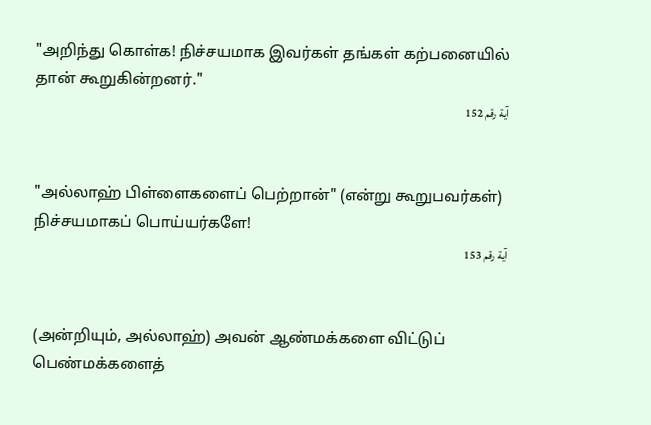"அறிந்து கொள்க! நிச்சயமாக இவர்கள் தங்கள் கற்பனையில் தான் கூறுகின்றனர்."
آية رقم 152


"அல்லாஹ் பிள்ளைகளைப் பெற்றான்" (என்று கூறுபவர்கள்) நிச்சயமாகப் பொய்யர்களே!
آية رقم 153


(அன்றியும், அல்லாஹ்) அவன் ஆண்மக்களை விட்டுப் பெண்மக்களைத்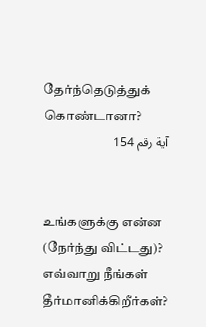தேர்ந்தெடுத்துக் கொண்டானா?
آية رقم 154


உங்களுக்கு என்ன (நேர்ந்து விட்டது)? எவ்வாறு நீங்கள் தீர்மானிக்கிறீர்கள்?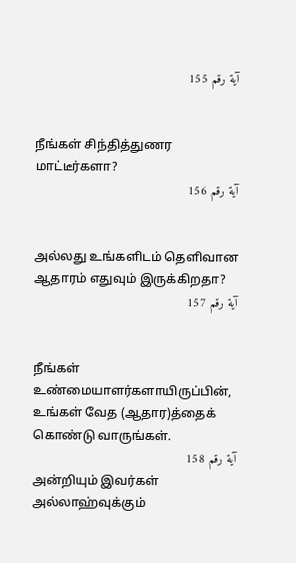آية رقم 155


நீங்கள் சிந்தித்துணர மாட்டீர்களா?
آية رقم 156


அல்லது உங்களிடம் தெளிவான ஆதாரம் எதுவும் இருக்கிறதா?
آية رقم 157


நீங்கள் உண்மையாளர்களாயிருப்பின், உங்கள் வேத (ஆதார)த்தைக் கொண்டு வாருங்கள்.
آية رقم 158
அன்றியும் இவர்கள் அல்லாஹ்வுக்கும்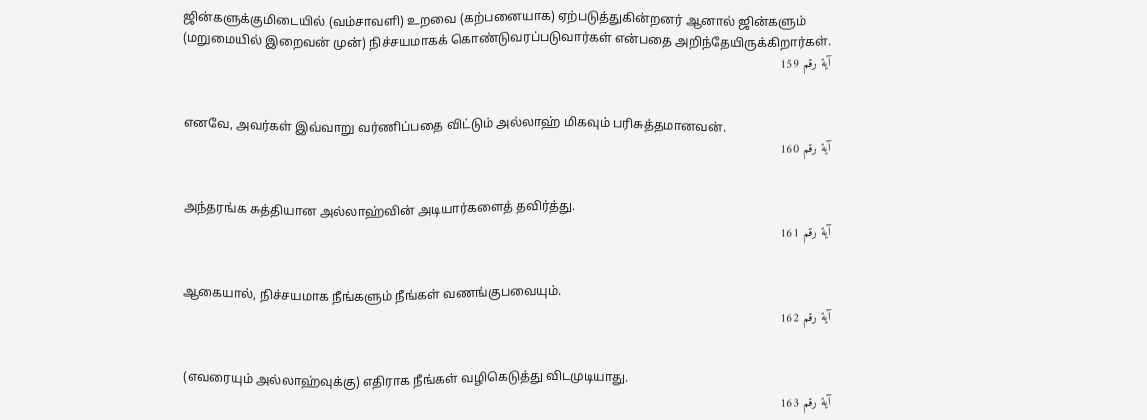ஜின்களுக்குமிடையில் (வம்சாவளி) உறவை (கற்பனையாக) ஏற்படுத்துகின்றனர் ஆனால் ஜின்களும் (மறுமையில் இறைவன் முன்) நிச்சயமாகக் கொண்டுவரப்படுவார்கள் என்பதை அறிந்தேயிருக்கிறார்கள்.
آية رقم 159


எனவே, அவர்கள் இவ்வாறு வர்ணிப்பதை விட்டும் அல்லாஹ் மிகவும் பரிசுத்தமானவன்.
آية رقم 160


அந்தரங்க சுத்தியான அல்லாஹ்வின் அடியார்களைத் தவிர்த்து.
آية رقم 161


ஆகையால், நிச்சயமாக நீங்களும் நீங்கள் வணங்குபவையும்.
آية رقم 162


(எவரையும் அல்லாஹ்வுக்கு) எதிராக நீங்கள் வழிகெடுத்து விடமுடியாது.
آية رقم 163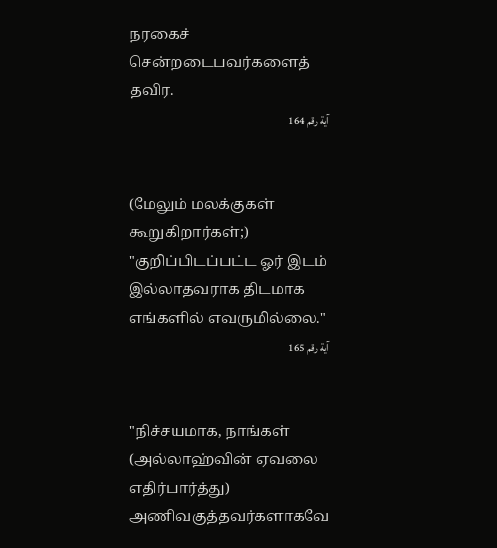நரகைச் சென்றடைபவர்களைத் தவிர.
آية رقم 164


(மேலும் மலக்குகள் கூறுகிறார்கள்;) "குறிப்பிடப்பட்ட ஓர் இடம் இல்லாதவராக திடமாக எங்களில் எவருமில்லை."
آية رقم 165


"நிச்சயமாக, நாங்கள் (அல்லாஹ்வின் ஏவலை எதிர்பார்த்து) அணிவகுத்தவர்களாகவே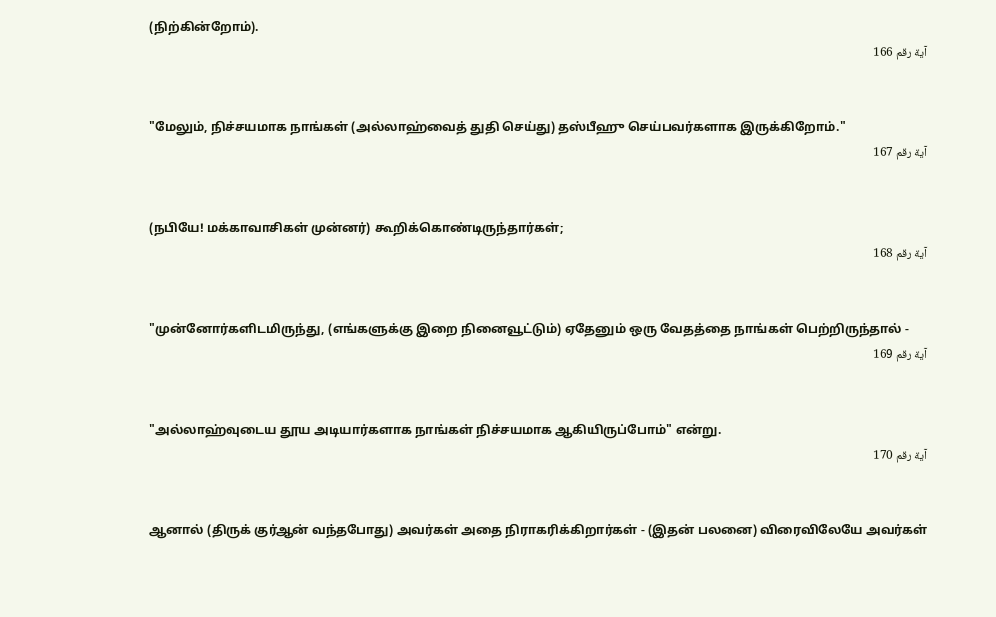(நிற்கின்றோம்).
آية رقم 166


"மேலும், நிச்சயமாக நாங்கள் (அல்லாஹ்வைத் துதி செய்து) தஸ்பீஹு செய்பவர்களாக இருக்கிறோம்."
آية رقم 167


(நபியே! மக்காவாசிகள் முன்னர்) கூறிக்கொண்டிருந்தார்கள்;
آية رقم 168


"முன்னோர்களிடமிருந்து, (எங்களுக்கு இறை நினைவூட்டும்) ஏதேனும் ஒரு வேதத்தை நாங்கள் பெற்றிருந்தால் -
آية رقم 169


"அல்லாஹ்வுடைய தூய அடியார்களாக நாங்கள் நிச்சயமாக ஆகியிருப்போம்" என்று.
آية رقم 170


ஆனால் (திருக் குர்ஆன் வந்தபோது) அவர்கள் அதை நிராகரிக்கிறார்கள் - (இதன் பலனை) விரைவிலேயே அவர்கள்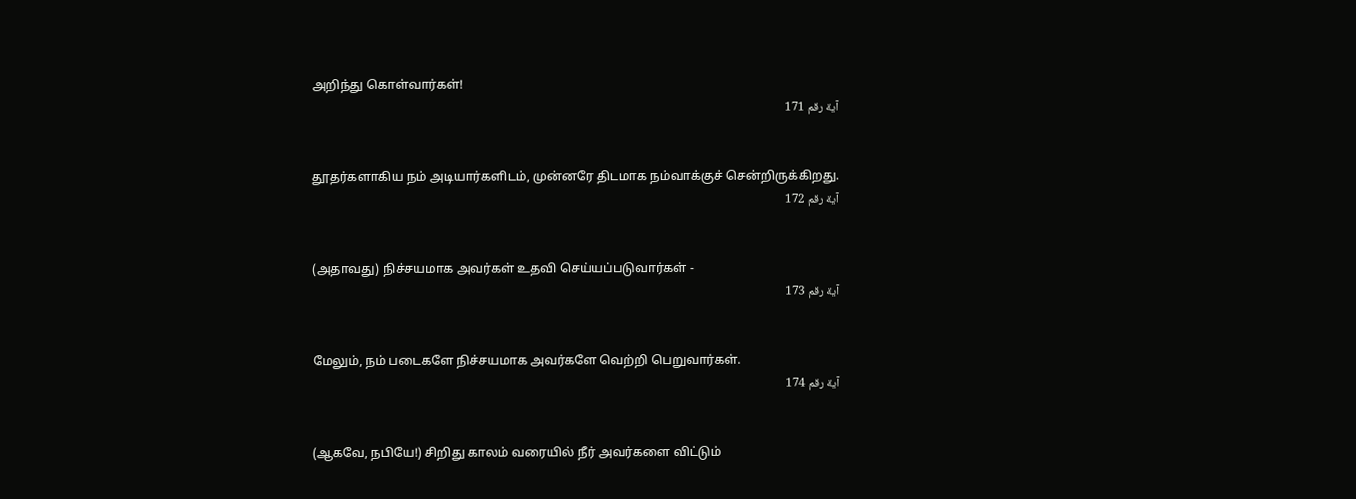அறிந்து கொள்வார்கள்!
آية رقم 171


தூதர்களாகிய நம் அடியார்களிடம், முன்னரே திடமாக நம்வாக்குச் சென்றிருக்கிறது.
آية رقم 172


(அதாவது) நிச்சயமாக அவர்கள் உதவி செய்யப்படுவார்கள் -
آية رقم 173


மேலும், நம் படைகளே நிச்சயமாக அவர்களே வெற்றி பெறுவார்கள்.
آية رقم 174


(ஆகவே, நபியே!) சிறிது காலம் வரையில் நீர் அவர்களை விட்டும்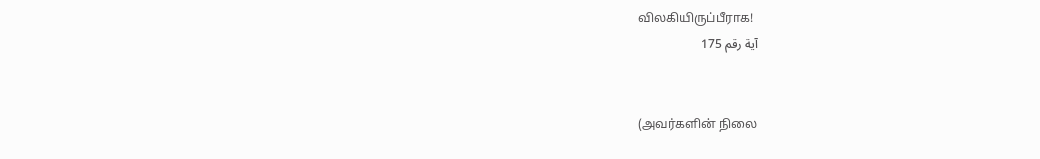விலகியிருப்பீராக!
آية رقم 175


(அவர்களின் நிலை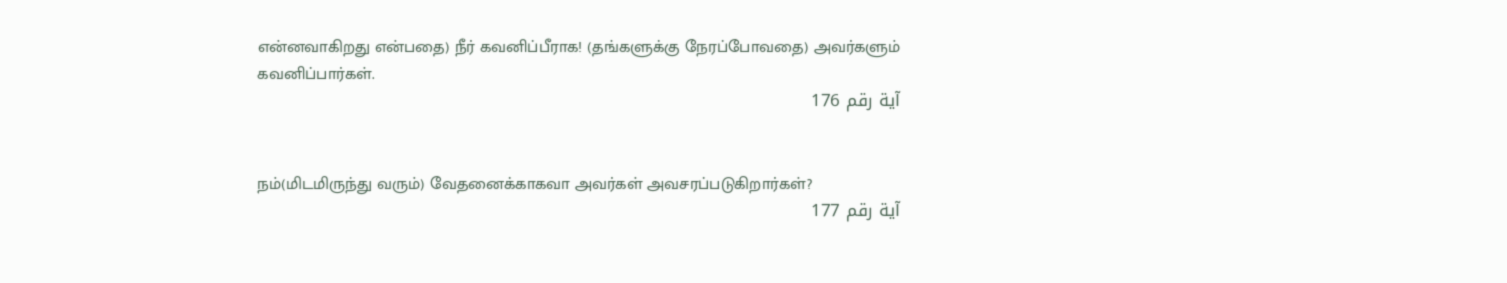என்னவாகிறது என்பதை) நீர் கவனிப்பீராக! (தங்களுக்கு நேரப்போவதை) அவர்களும் கவனிப்பார்கள்.
آية رقم 176


நம்(மிடமிருந்து வரும்) வேதனைக்காகவா அவர்கள் அவசரப்படுகிறார்கள்?
آية رقم 177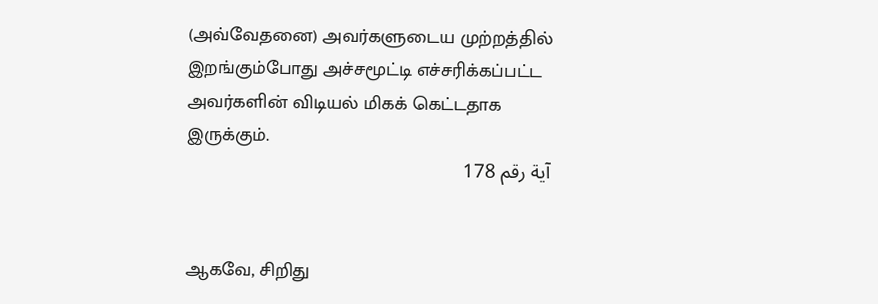(அவ்வேதனை) அவர்களுடைய முற்றத்தில் இறங்கும்போது அச்சமூட்டி எச்சரிக்கப்பட்ட அவர்களின் விடியல் மிகக் கெட்டதாக இருக்கும்.
آية رقم 178


ஆகவே, சிறிது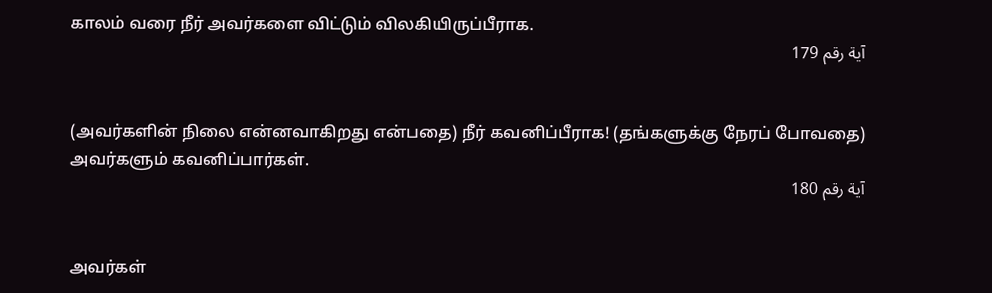காலம் வரை நீர் அவர்களை விட்டும் விலகியிருப்பீராக.
آية رقم 179


(அவர்களின் நிலை என்னவாகிறது என்பதை) நீர் கவனிப்பீராக! (தங்களுக்கு நேரப் போவதை) அவர்களும் கவனிப்பார்கள்.
آية رقم 180


அவர்கள்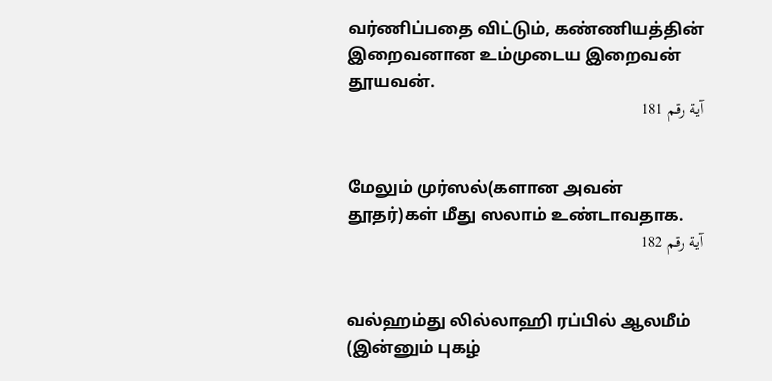வர்ணிப்பதை விட்டும், கண்ணியத்தின் இறைவனான உம்முடைய இறைவன் தூயவன்.
آية رقم 181


மேலும் முர்ஸல்(களான அவன் தூதர்)கள் மீது ஸலாம் உண்டாவதாக.
آية رقم 182


வல்ஹம்து லில்லாஹி ரப்பில் ஆலமீம் (இன்னும் புகழ்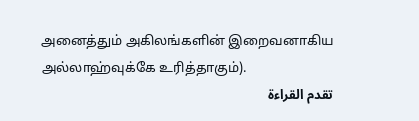அனைத்தும் அகிலங்களின் இறைவனாகிய அல்லாஹ்வுக்கே உரித்தாகும்).
تقدم القراءة